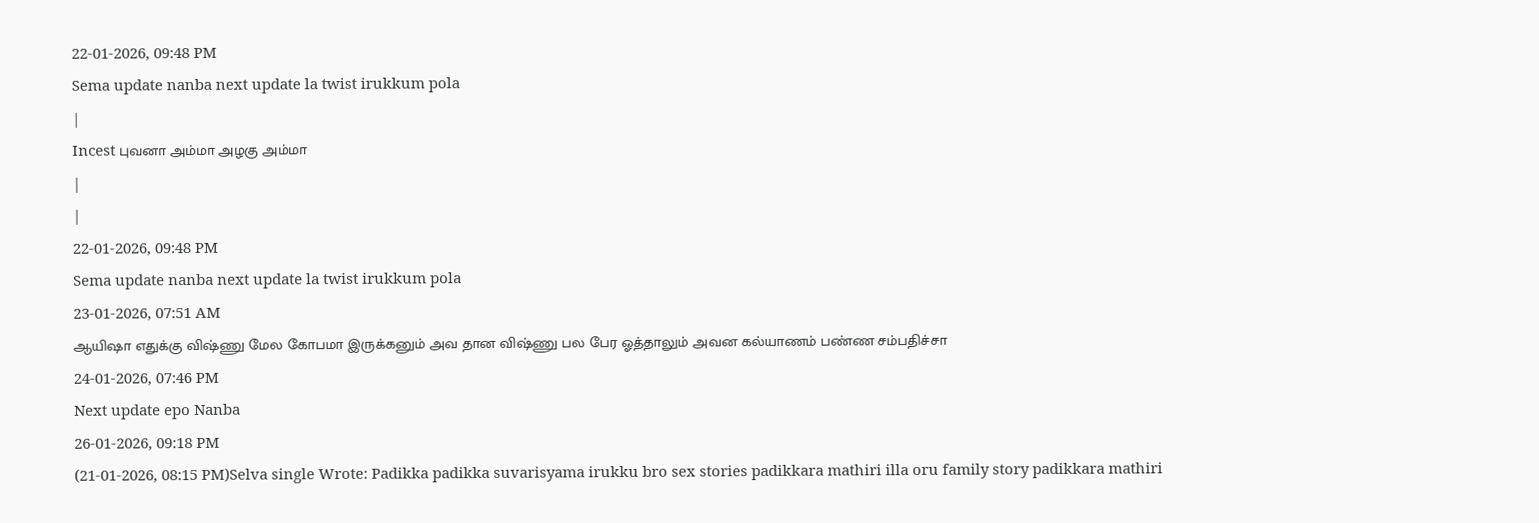22-01-2026, 09:48 PM
Sema update nanba next update la twist irukkum pola
|
Incest புவனா அம்மா அழகு அம்மா
|
|
22-01-2026, 09:48 PM
Sema update nanba next update la twist irukkum pola
23-01-2026, 07:51 AM
ஆயிஷா எதுக்கு விஷ்ணு மேல கோபமா இருக்கனும் அவ தான விஷ்ணு பல பேர ஓத்தாலும் அவன கல்யாணம் பண்ண சம்பதிச்சா
24-01-2026, 07:46 PM
Next update epo Nanba
26-01-2026, 09:18 PM
(21-01-2026, 08:15 PM)Selva single Wrote: Padikka padikka suvarisyama irukku bro sex stories padikkara mathiri illa oru family story padikkara mathiri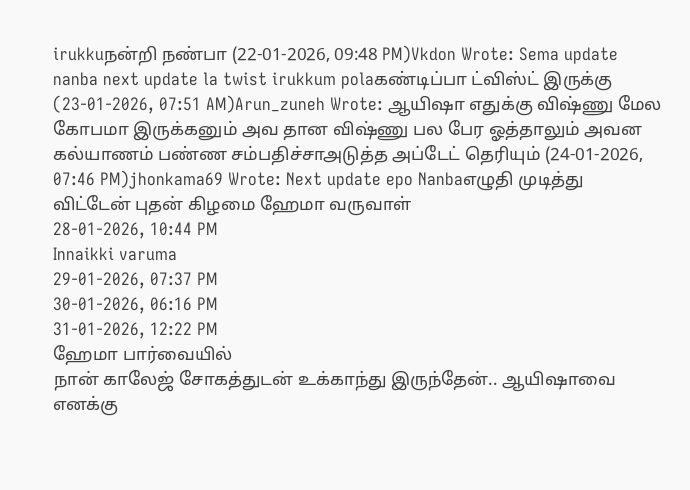irukkuநன்றி நண்பா (22-01-2026, 09:48 PM)Vkdon Wrote: Sema update nanba next update la twist irukkum polaகண்டிப்பா ட்விஸ்ட் இருக்கு (23-01-2026, 07:51 AM)Arun_zuneh Wrote: ஆயிஷா எதுக்கு விஷ்ணு மேல கோபமா இருக்கனும் அவ தான விஷ்ணு பல பேர ஓத்தாலும் அவன கல்யாணம் பண்ண சம்பதிச்சாஅடுத்த அப்டேட் தெரியும் (24-01-2026, 07:46 PM)jhonkama69 Wrote: Next update epo Nanbaஎழுதி முடித்து விட்டேன் புதன் கிழமை ஹேமா வருவாள்
28-01-2026, 10:44 PM
Innaikki varuma
29-01-2026, 07:37 PM
30-01-2026, 06:16 PM
31-01-2026, 12:22 PM
ஹேமா பார்வையில்
நான் காலேஜ் சோகத்துடன் உக்காந்து இருந்தேன்.. ஆயிஷாவை எனக்கு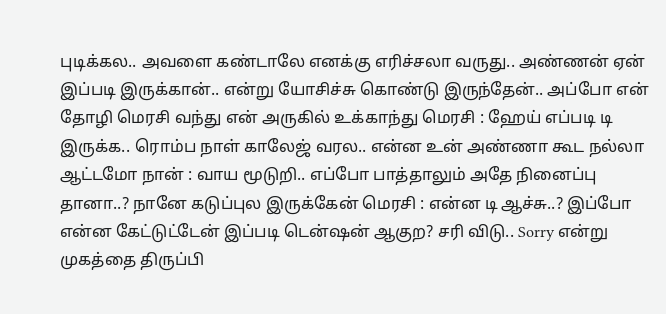புடிக்கல.. அவளை கண்டாலே எனக்கு எரிச்சலா வருது.. அண்ணன் ஏன் இப்படி இருக்கான்.. என்று யோசிச்சு கொண்டு இருந்தேன்.. அப்போ என் தோழி மெரசி வந்து என் அருகில் உக்காந்து மெரசி : ஹேய் எப்படி டி இருக்க.. ரொம்ப நாள் காலேஜ் வரல.. என்ன உன் அண்ணா கூட நல்லா ஆட்டமோ நான் : வாய மூடுறி.. எப்போ பாத்தாலும் அதே நினைப்பு தானா..? நானே கடுப்புல இருக்கேன் மெரசி : என்ன டி ஆச்சு..? இப்போ என்ன கேட்டுட்டேன் இப்படி டென்ஷன் ஆகுற? சரி விடு.. Sorry என்று முகத்தை திருப்பி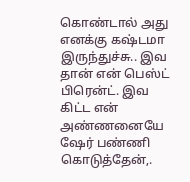கொண்டால் அது எனக்கு கஷ்டமா இருந்துச்சு.. இவ தான் என் பெஸ்ட் பிரென்ட். இவ கிட்ட என் அண்ணனையே ஷேர் பண்ணி கொடுத்தேன்,.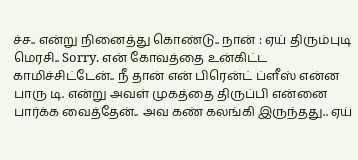ச்ச.. என்று நினைத்து கொண்டு.. நான் : ஏய் திரும்புடி மெரசி.. Sorry. என் கோவத்தை உன்கிட்ட காமிச்சிட்டேன்.. நீ தான் என் பிரென்ட் ப்ளீஸ் என்ன பாரு டி. என்று அவள் முகத்தை திருப்பி என்னை பார்க்க வைத்தேன்.. அவ கண் கலங்கி இருந்தது.. ஏய்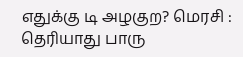எதுக்கு டி அழகுற? மெரசி : தெரியாது பாரு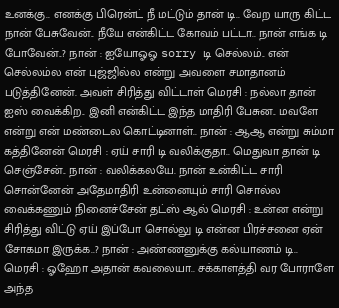உனக்கு.. எனக்கு பிரென்ட் நீ மட்டும் தான் டி.. வேற யாரு கிட்ட நான் பேசுவேன்.. நீயே என்கிட்ட கோவம் பட்டா.. நான் எங்க டி போவேன்..? நான் : ஐயோஓஓ sorry டி செல்லம்.. என் செல்லம்ல என் புஜ்ஜில்ல என்று அவளை சமாதானம் படுத்தினேன். அவள் சிரித்து விட்டாள் மெரசி : நல்லா தான் ஐஸ் வைக்கிற.. இனி என்கிட்ட இந்த மாதிரி பேசுன.. மவளே என்று என் மண்டைல கொட்டினாள்.. நான் : ஆஆ என்று சும்மா கத்தினேன் மெரசி : ஏய் சாரி டி வலிக்குதா.. மெதுவா தான் டி செஞ்சேன்.. நான் : வலிக்கலயே. நான் உன்கிட்ட சாரி சொன்னேன் அதேமாதிரி உன்னையும் சாரி சொல்ல வைக்கணும் நினைச்சேன் தட்ஸ் ஆல் மெரசி : உன்ன என்று சிரித்து விட்டு ஏய் இப்போ சொல்லு டி என்ன பிரச்சனை ஏன் சோகமா இருக்க..? நான் : அண்ணனுக்கு கல்யாணம் டி.. மெரசி : ஓஹோ அதான் கவலையா.. சக்காளத்தி வர போராளே அந்த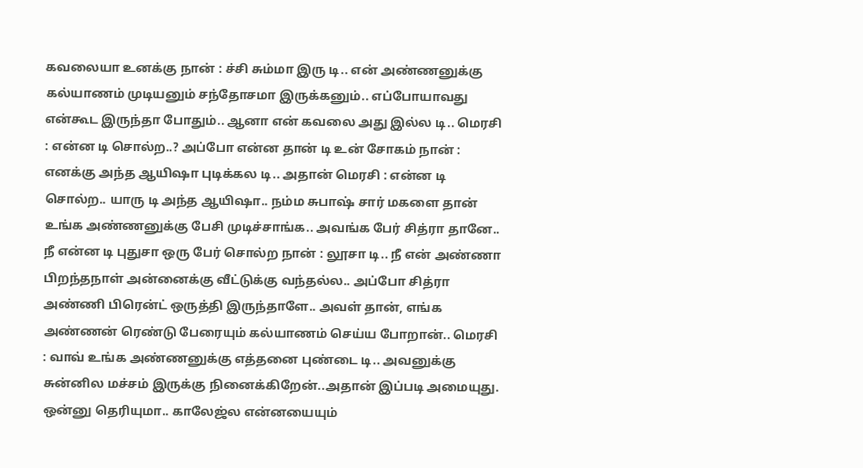கவலையா உனக்கு நான் : ச்சி சும்மா இரு டி.. என் அண்ணனுக்கு கல்யாணம் முடியனும் சந்தோசமா இருக்கனும்.. எப்போயாவது என்கூட இருந்தா போதும்.. ஆனா என் கவலை அது இல்ல டி.. மெரசி : என்ன டி சொல்ற..? அப்போ என்ன தான் டி உன் சோகம் நான் : எனக்கு அந்த ஆயிஷா புடிக்கல டி.. அதான் மெரசி : என்ன டி சொல்ற.. யாரு டி அந்த ஆயிஷா.. நம்ம சுபாஷ் சார் மகளை தான் உங்க அண்ணனுக்கு பேசி முடிச்சாங்க.. அவங்க பேர் சித்ரா தானே.. நீ என்ன டி புதுசா ஒரு பேர் சொல்ற நான் : லூசா டி.. நீ என் அண்ணா பிறந்தநாள் அன்னைக்கு வீட்டுக்கு வந்தல்ல.. அப்போ சித்ரா அண்ணி பிரென்ட் ஒருத்தி இருந்தாளே.. அவள் தான், எங்க அண்ணன் ரெண்டு பேரையும் கல்யாணம் செய்ய போறான்.. மெரசி : வாவ் உங்க அண்ணனுக்கு எத்தனை புண்டை டி.. அவனுக்கு சுன்னில மச்சம் இருக்கு நினைக்கிறேன்..அதான் இப்படி அமையுது. ஒன்னு தெரியுமா.. காலேஜ்ல என்னயையும்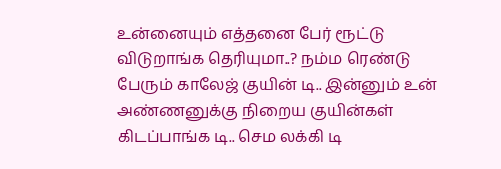உன்னையும் எத்தனை பேர் ரூட்டு விடுறாங்க தெரியுமா..? நம்ம ரெண்டு பேரும் காலேஜ் குயின் டி.. இன்னும் உன் அண்ணனுக்கு நிறைய குயின்கள் கிடப்பாங்க டி.. செம லக்கி டி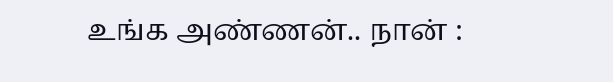உங்க அண்ணன்.. நான் :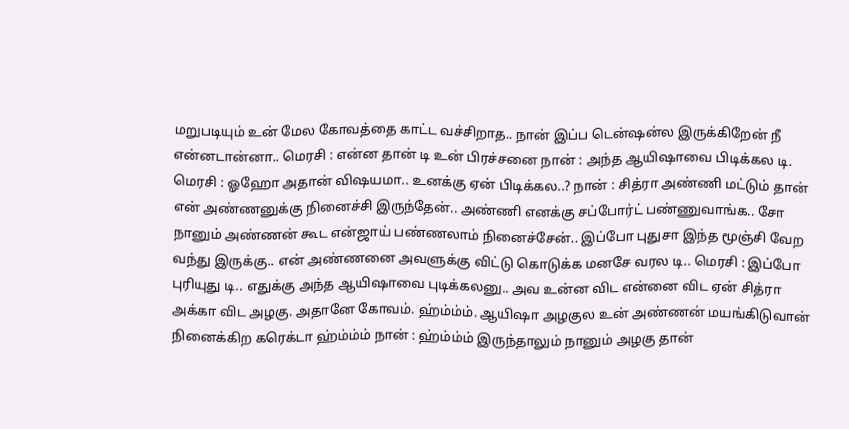மறுபடியும் உன் மேல கோவத்தை காட்ட வச்சிறாத.. நான் இப்ப டென்ஷன்ல இருக்கிறேன் நீ என்னடான்னா.. மெரசி : என்ன தான் டி உன் பிரச்சனை நான் : அந்த ஆயிஷாவை பிடிக்கல டி. மெரசி : ஓஹோ அதான் விஷயமா.. உனக்கு ஏன் பிடிக்கல..? நான் : சித்ரா அண்ணி மட்டும் தான் என் அண்ணனுக்கு நினைச்சி இருந்தேன்.. அண்ணி எனக்கு சப்போர்ட் பண்ணுவாங்க.. சோ நானும் அண்ணன் கூட என்ஜாய் பண்ணலாம் நினைச்சேன்.. இப்போ புதுசா இந்த மூஞ்சி வேற வந்து இருக்கு.. என் அண்ணனை அவளுக்கு விட்டு கொடுக்க மனசே வரல டி.. மெரசி : இப்போ புரியுது டி.. எதுக்கு அந்த ஆயிஷாவை புடிக்கலனு.. அவ உன்ன விட என்னை விட ஏன் சித்ரா அக்கா விட அழகு. அதானே கோவம். ஹ்ம்ம்ம். ஆயிஷா அழகுல உன் அண்ணன் மயங்கிடுவான் நினைக்கிற கரெக்டா ஹ்ம்ம்ம் நான் : ஹ்ம்ம்ம் இருந்தாலும் நானும் அழகு தான்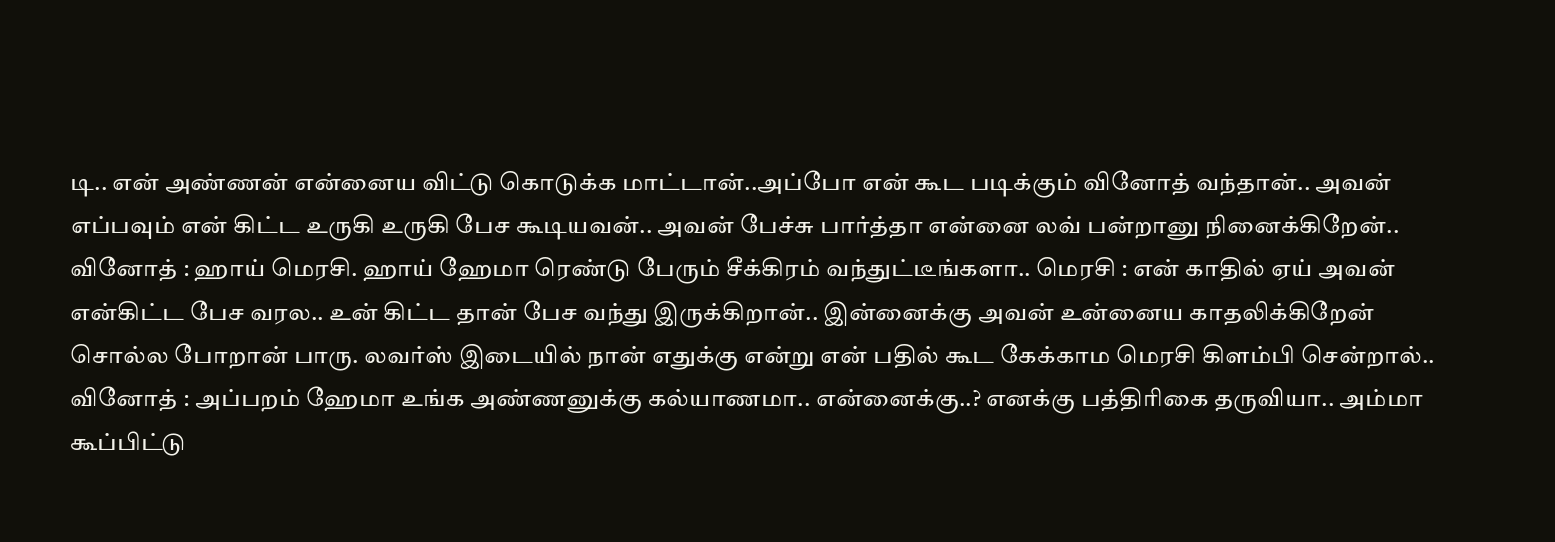டி.. என் அண்ணன் என்னைய விட்டு கொடுக்க மாட்டான்..அப்போ என் கூட படிக்கும் வினோத் வந்தான்.. அவன் எப்பவும் என் கிட்ட உருகி உருகி பேச கூடியவன்.. அவன் பேச்சு பார்த்தா என்னை லவ் பன்றானு நினைக்கிறேன்.. வினோத் : ஹாய் மெரசி. ஹாய் ஹேமா ரெண்டு பேரும் சீக்கிரம் வந்துட்டீங்களா.. மெரசி : என் காதில் ஏய் அவன் என்கிட்ட பேச வரல.. உன் கிட்ட தான் பேச வந்து இருக்கிறான்.. இன்னைக்கு அவன் உன்னைய காதலிக்கிறேன் சொல்ல போறான் பாரு. லவர்ஸ் இடையில் நான் எதுக்கு என்று என் பதில் கூட கேக்காம மெரசி கிளம்பி சென்றால்.. வினோத் : அப்பறம் ஹேமா உங்க அண்ணனுக்கு கல்யாணமா.. என்னைக்கு..? எனக்கு பத்திரிகை தருவியா.. அம்மா கூப்பிட்டு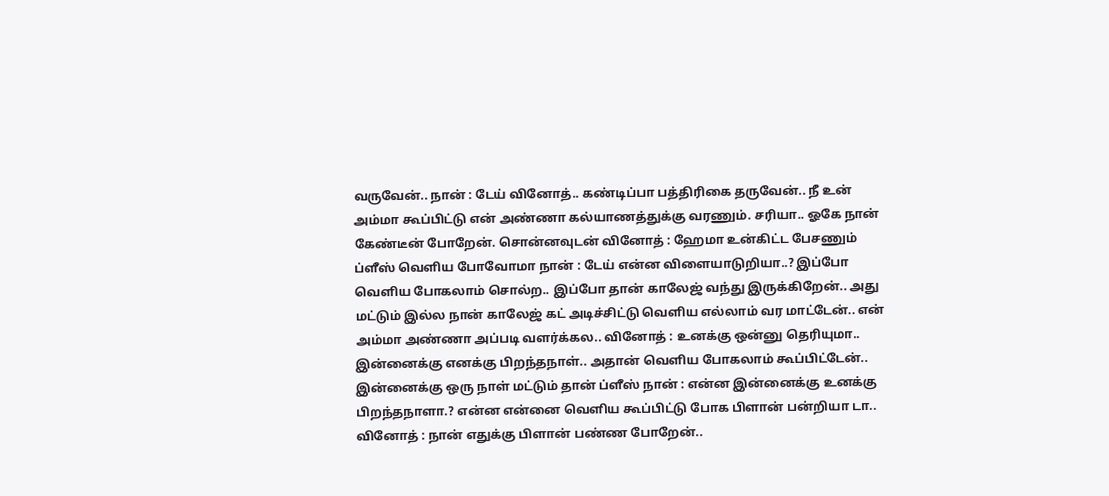வருவேன்.. நான் : டேய் வினோத்.. கண்டிப்பா பத்திரிகை தருவேன்.. நீ உன் அம்மா கூப்பிட்டு என் அண்ணா கல்யாணத்துக்கு வரணும். சரியா.. ஓகே நான் கேண்டீன் போறேன். சொன்னவுடன் வினோத் : ஹேமா உன்கிட்ட பேசணும் ப்ளீஸ் வெளிய போவோமா நான் : டேய் என்ன விளையாடுறியா..? இப்போ வெளிய போகலாம் சொல்ற.. இப்போ தான் காலேஜ் வந்து இருக்கிறேன்.. அது மட்டும் இல்ல நான் காலேஜ் கட் அடிச்சிட்டு வெளிய எல்லாம் வர மாட்டேன்.. என் அம்மா அண்ணா அப்படி வளர்க்கல.. வினோத் : உனக்கு ஒன்னு தெரியுமா.. இன்னைக்கு எனக்கு பிறந்தநாள்.. அதான் வெளிய போகலாம் கூப்பிட்டேன்.. இன்னைக்கு ஒரு நாள் மட்டும் தான் ப்ளீஸ் நான் : என்ன இன்னைக்கு உனக்கு பிறந்தநாளா.? என்ன என்னை வெளிய கூப்பிட்டு போக பிளான் பன்றியா டா.. வினோத் : நான் எதுக்கு பிளான் பண்ண போறேன்..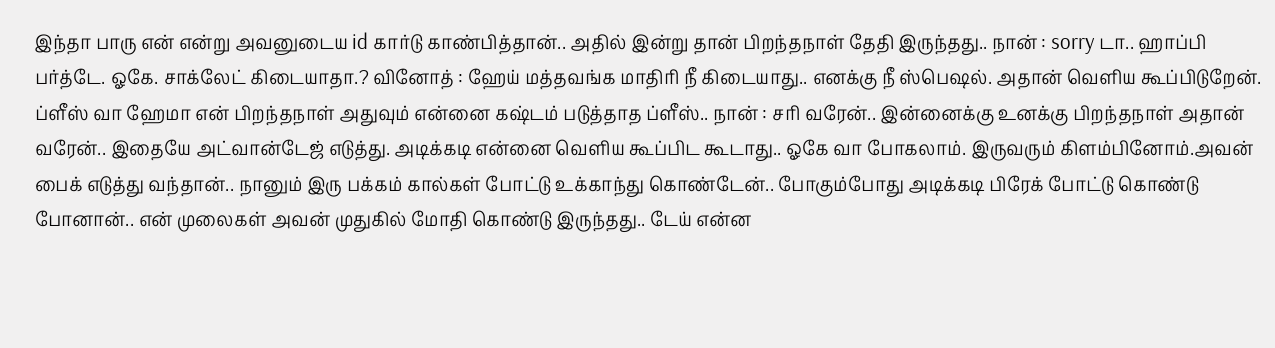இந்தா பாரு என் என்று அவனுடைய id கார்டு காண்பித்தான்.. அதில் இன்று தான் பிறந்தநாள் தேதி இருந்தது.. நான் : sorry டா.. ஹாப்பி பர்த்டே. ஓகே. சாக்லேட் கிடையாதா.? வினோத் : ஹேய் மத்தவங்க மாதிரி நீ கிடையாது.. எனக்கு நீ ஸ்பெஷல். அதான் வெளிய கூப்பிடுறேன். ப்ளீஸ் வா ஹேமா என் பிறந்தநாள் அதுவும் என்னை கஷ்டம் படுத்தாத ப்ளீஸ்.. நான் : சரி வரேன்.. இன்னைக்கு உனக்கு பிறந்தநாள் அதான் வரேன்.. இதையே அட்வான்டேஜ் எடுத்து. அடிக்கடி என்னை வெளிய கூப்பிட கூடாது.. ஓகே வா போகலாம். இருவரும் கிளம்பினோம்.அவன் பைக் எடுத்து வந்தான்.. நானும் இரு பக்கம் கால்கள் போட்டு உக்காந்து கொண்டேன்.. போகும்போது அடிக்கடி பிரேக் போட்டு கொண்டு போனான்.. என் முலைகள் அவன் முதுகில் மோதி கொண்டு இருந்தது.. டேய் என்ன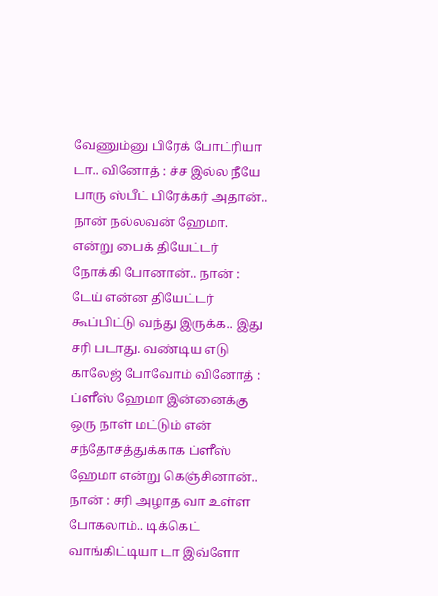வேணும்னு பிரேக் போட்ரியா டா.. வினோத் : ச்ச இல்ல நீயே பாரு ஸ்பீட் பிரேக்கர் அதான்.. நான் நல்லவன் ஹேமா. என்று பைக் தியேட்டர் நோக்கி போனான்.. நான் : டேய் என்ன தியேட்டர் கூப்பிட்டு வந்து இருக்க.. இது சரி படாது. வண்டிய எடு காலேஜ் போவோம் வினோத் : ப்ளீஸ் ஹேமா இன்னைக்கு ஒரு நாள் மட்டும் என் சந்தோசத்துக்காக ப்ளீஸ் ஹேமா என்று கெஞ்சினான்.. நான் : சரி அழாத வா உள்ள போகலாம்.. டிக்கெட் வாங்கிட்டியா டா இவ்ளோ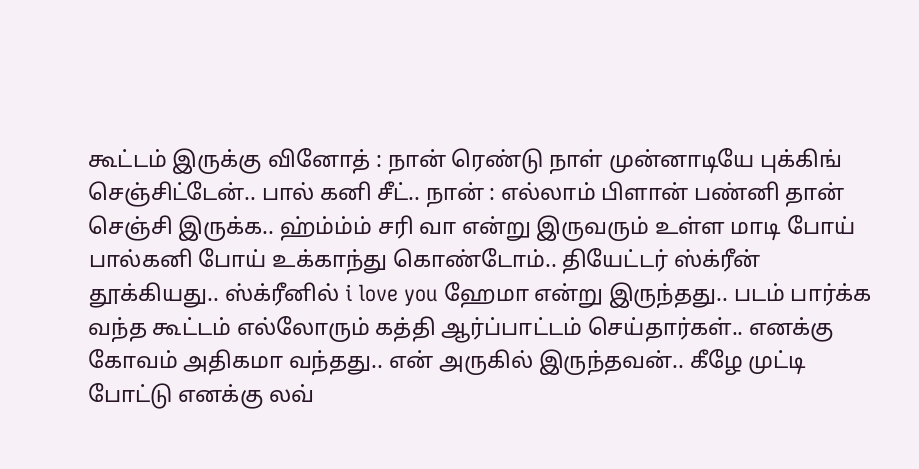கூட்டம் இருக்கு வினோத் : நான் ரெண்டு நாள் முன்னாடியே புக்கிங் செஞ்சிட்டேன்.. பால் கனி சீட்.. நான் : எல்லாம் பிளான் பண்னி தான் செஞ்சி இருக்க.. ஹ்ம்ம்ம் சரி வா என்று இருவரும் உள்ள மாடி போய் பால்கனி போய் உக்காந்து கொண்டோம்.. தியேட்டர் ஸ்க்ரீன் தூக்கியது.. ஸ்க்ரீனில் i love you ஹேமா என்று இருந்தது.. படம் பார்க்க வந்த கூட்டம் எல்லோரும் கத்தி ஆர்ப்பாட்டம் செய்தார்கள்.. எனக்கு கோவம் அதிகமா வந்தது.. என் அருகில் இருந்தவன்.. கீழே முட்டி போட்டு எனக்கு லவ்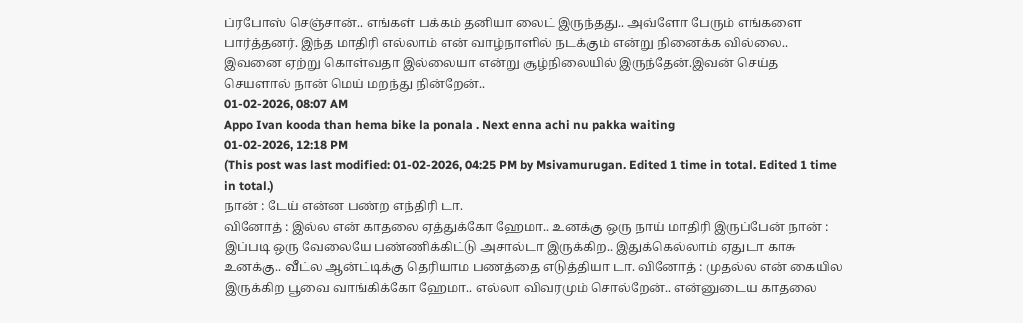ப்ரபோஸ் செஞ்சான்.. எங்கள் பக்கம் தனியா லைட் இருந்தது.. அவ்ளோ பேரும் எங்களை பார்த்தனர். இந்த மாதிரி எல்லாம் என் வாழ்நாளில் நடக்கும் என்று நினைக்க வில்லை.. இவனை ஏற்று கொள்வதா இல்லையா என்று சூழ்நிலையில் இருந்தேன்.இவன் செய்த செயளால் நான் மெய் மறந்து நின்றேன்..
01-02-2026, 08:07 AM
Appo Ivan kooda than hema bike la ponala . Next enna achi nu pakka waiting
01-02-2026, 12:18 PM
(This post was last modified: 01-02-2026, 04:25 PM by Msivamurugan. Edited 1 time in total. Edited 1 time in total.)
நான் : டேய் என்ன பண்ற எந்திரி டா.
வினோத் : இல்ல என் காதலை ஏத்துக்கோ ஹேமா.. உனக்கு ஒரு நாய் மாதிரி இருப்பேன் நான் : இப்படி ஒரு வேலையே பண்ணிக்கிட்டு அசால்டா இருக்கிற.. இதுக்கெல்லாம் ஏதுடா காசு உனக்கு.. வீட்ல ஆன்ட்டிக்கு தெரியாம பணத்தை எடுத்தியா டா. வினோத் : முதல்ல என் கையில இருக்கிற பூவை வாங்கிக்கோ ஹேமா.. எல்லா விவரமும் சொல்றேன்.. என்னுடைய காதலை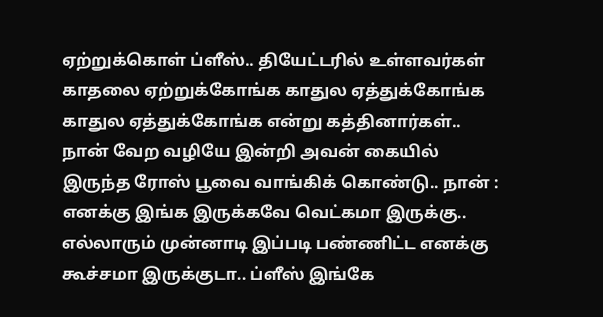ஏற்றுக்கொள் ப்ளீஸ்.. தியேட்டரில் உள்ளவர்கள் காதலை ஏற்றுக்கோங்க காதுல ஏத்துக்கோங்க காதுல ஏத்துக்கோங்க என்று கத்தினார்கள்.. நான் வேற வழியே இன்றி அவன் கையில் இருந்த ரோஸ் பூவை வாங்கிக் கொண்டு.. நான் : எனக்கு இங்க இருக்கவே வெட்கமா இருக்கு.. எல்லாரும் முன்னாடி இப்படி பண்ணிட்ட எனக்கு கூச்சமா இருக்குடா.. ப்ளீஸ் இங்கே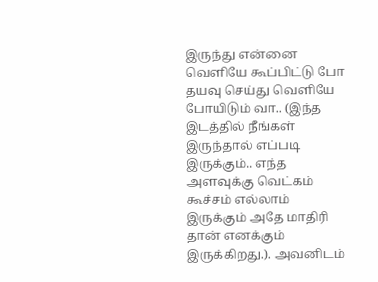இருந்து என்னை வெளியே கூப்பிட்டு போ தயவு செய்து வெளியே போயிடும் வா.. (இந்த இடத்தில் நீங்கள் இருந்தால் எப்படி இருக்கும்.. எந்த அளவுக்கு வெட்கம் கூச்சம் எல்லாம் இருக்கும் அதே மாதிரி தான் எனக்கும் இருக்கிறது.). அவனிடம்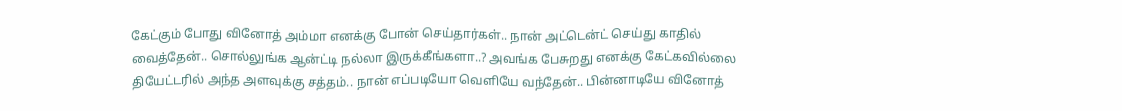கேட்கும் போது வினோத் அம்மா எனக்கு போன் செய்தார்கள்.. நான் அட்டென்ட் செய்து காதில் வைத்தேன்.. சொல்லுங்க ஆன்ட்டி நல்லா இருக்கீங்களா..? அவங்க பேசுறது எனக்கு கேட்கவில்லை தியேட்டரில் அந்த அளவுக்கு சத்தம்.. நான் எப்படியோ வெளியே வந்தேன்.. பின்னாடியே வினோத்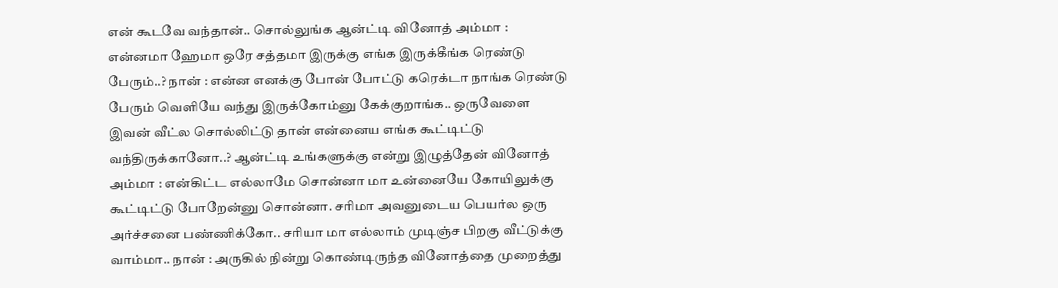என் கூடவே வந்தான்.. சொல்லுங்க ஆன்ட்டி வினோத் அம்மா : என்னமா ஹேமா ஒரே சத்தமா இருக்கு எங்க இருக்கீங்க ரெண்டு பேரும்..? நான் : என்ன எனக்கு போன் போட்டு கரெக்டா நாங்க ரெண்டு பேரும் வெளியே வந்து இருக்கோம்னு கேக்குறாங்க.. ஒருவேளை இவன் வீட்ல சொல்லிட்டு தான் என்னைய எங்க கூட்டிட்டு வந்திருக்கானோ..? ஆன்ட்டி உங்களுக்கு என்று இழுத்தேன் வினோத் அம்மா : என்கிட்ட எல்லாமே சொன்னா மா உன்னையே கோயிலுக்கு கூட்டிட்டு போறேன்னு சொன்னா. சரிமா அவனுடைய பெயர்ல ஒரு அர்ச்சனை பண்ணிக்கோ.. சரியா மா எல்லாம் முடிஞ்ச பிறகு வீட்டுக்கு வாம்மா.. நான் : அருகில் நின்று கொண்டிருந்த வினோத்தை முறைத்து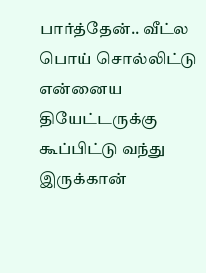பார்த்தேன்.. வீட்ல பொய் சொல்லிட்டு என்னைய தியேட்டருக்கு கூப்பிட்டு வந்து இருக்கான்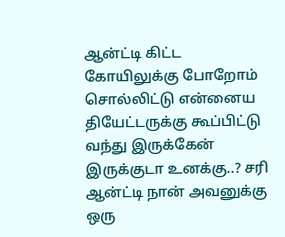ஆன்ட்டி கிட்ட கோயிலுக்கு போறோம் சொல்லிட்டு என்னைய தியேட்டருக்கு கூப்பிட்டு வந்து இருக்கேன் இருக்குடா உனக்கு..? சரி ஆன்ட்டி நான் அவனுக்கு ஒரு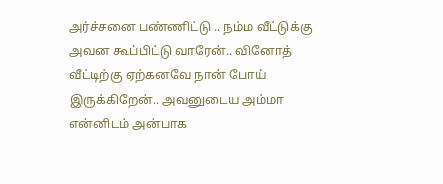அர்ச்சனை பண்ணிட்டு .. நம்ம வீட்டுக்கு அவன கூப்பிட்டு வாரேன்.. வினோத் வீட்டிற்கு ஏற்கனவே நான் போய் இருக்கிறேன்.. அவனுடைய அம்மா என்னிடம் அன்பாக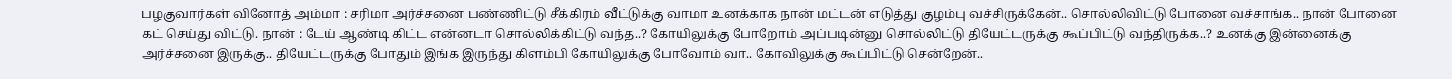பழகுவார்கள் வினோத் அம்மா : சரிமா அர்ச்சனை பண்ணிட்டு சீக்கிரம் வீட்டுக்கு வாமா உனக்காக நான் மட்டன் எடுத்து குழம்பு வச்சிருக்கேன்.. சொல்லிவிட்டு போனை வச்சாங்க.. நான் போனை கட் செய்து விட்டு. நான் : டேய் ஆண்டி கிட்ட என்னடா சொல்லிக்கிட்டு வந்த..? கோயிலுக்கு போறோம் அப்படின்னு சொல்லிட்டு தியேட்டருக்கு கூப்பிட்டு வந்திருக்க..? உனக்கு இன்னைக்கு அர்ச்சனை இருக்கு.. தியேட்டருக்கு போதும் இங்க இருந்து கிளம்பி கோயிலுக்கு போவோம் வா.. கோவிலுக்கு கூப்பிட்டு சென்றேன்..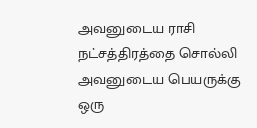அவனுடைய ராசி நட்சத்திரத்தை சொல்லி அவனுடைய பெயருக்கு ஒரு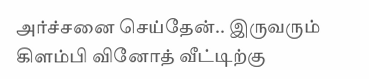அர்ச்சனை செய்தேன்.. இருவரும் கிளம்பி வினோத் வீட்டிற்கு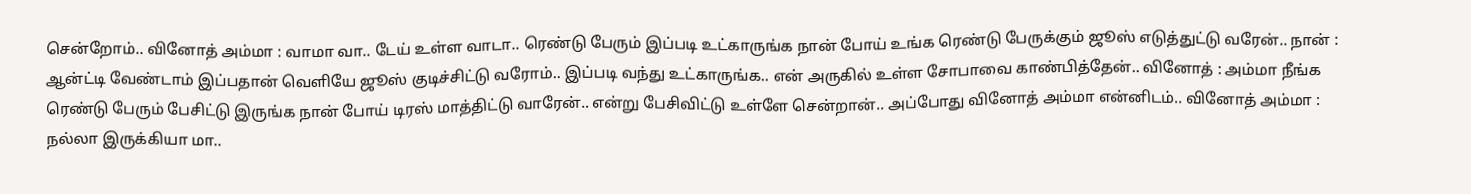சென்றோம்.. வினோத் அம்மா : வாமா வா.. டேய் உள்ள வாடா.. ரெண்டு பேரும் இப்படி உட்காருங்க நான் போய் உங்க ரெண்டு பேருக்கும் ஜூஸ் எடுத்துட்டு வரேன்.. நான் : ஆன்ட்டி வேண்டாம் இப்பதான் வெளியே ஜூஸ் குடிச்சிட்டு வரோம்.. இப்படி வந்து உட்காருங்க.. என் அருகில் உள்ள சோபாவை காண்பித்தேன்.. வினோத் : அம்மா நீங்க ரெண்டு பேரும் பேசிட்டு இருங்க நான் போய் டிரஸ் மாத்திட்டு வாரேன்.. என்று பேசிவிட்டு உள்ளே சென்றான்.. அப்போது வினோத் அம்மா என்னிடம்.. வினோத் அம்மா : நல்லா இருக்கியா மா..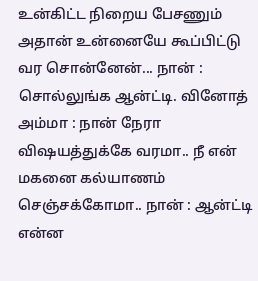உன்கிட்ட நிறைய பேசணும் அதான் உன்னையே கூப்பிட்டு வர சொன்னேன்... நான் : சொல்லுங்க ஆன்ட்டி. வினோத் அம்மா : நான் நேரா விஷயத்துக்கே வரமா.. நீ என் மகனை கல்யாணம் செஞ்சக்கோமா.. நான் : ஆன்ட்டி என்ன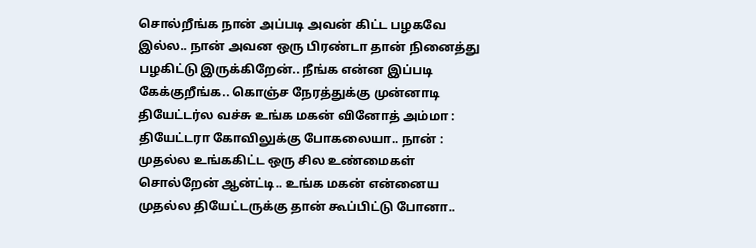சொல்றீங்க நான் அப்படி அவன் கிட்ட பழகவே இல்ல.. நான் அவன ஒரு பிரண்டா தான் நினைத்து பழகிட்டு இருக்கிறேன்.. நீங்க என்ன இப்படி கேக்குறீங்க.. கொஞ்ச நேரத்துக்கு முன்னாடி தியேட்டர்ல வச்சு உங்க மகன் வினோத் அம்மா : தியேட்டரா கோவிலுக்கு போகலையா.. நான் : முதல்ல உங்ககிட்ட ஒரு சில உண்மைகள் சொல்றேன் ஆன்ட்டி.. உங்க மகன் என்னைய முதல்ல தியேட்டருக்கு தான் கூப்பிட்டு போனா..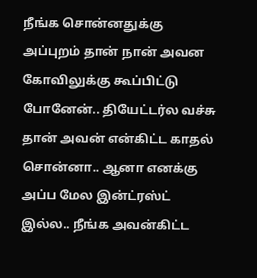நீங்க சொன்னதுக்கு அப்புறம் தான் நான் அவன கோவிலுக்கு கூப்பிட்டு போனேன்.. தியேட்டர்ல வச்சு தான் அவன் என்கிட்ட காதல் சொன்னா.. ஆனா எனக்கு அப்ப மேல இன்ட்ரஸ்ட் இல்ல.. நீங்க அவன்கிட்ட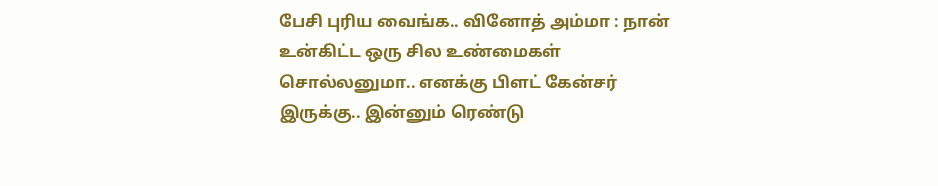பேசி புரிய வைங்க.. வினோத் அம்மா : நான் உன்கிட்ட ஒரு சில உண்மைகள் சொல்லனுமா.. எனக்கு பிளட் கேன்சர் இருக்கு.. இன்னும் ரெண்டு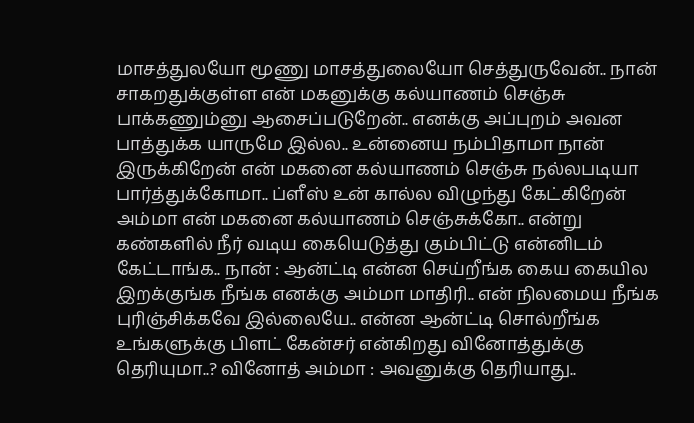மாசத்துலயோ மூணு மாசத்துலையோ செத்துருவேன்.. நான் சாகறதுக்குள்ள என் மகனுக்கு கல்யாணம் செஞ்சு பாக்கணும்னு ஆசைப்படுறேன்.. எனக்கு அப்புறம் அவன பாத்துக்க யாருமே இல்ல.. உன்னைய நம்பிதாமா நான் இருக்கிறேன் என் மகனை கல்யாணம் செஞ்சு நல்லபடியா பார்த்துக்கோமா.. ப்ளீஸ் உன் கால்ல விழுந்து கேட்கிறேன் அம்மா என் மகனை கல்யாணம் செஞ்சுக்கோ.. என்று கண்களில் நீர் வடிய கையெடுத்து கும்பிட்டு என்னிடம் கேட்டாங்க.. நான் : ஆன்ட்டி என்ன செய்றீங்க கைய கையில இறக்குங்க நீங்க எனக்கு அம்மா மாதிரி.. என் நிலமைய நீங்க புரிஞ்சிக்கவே இல்லையே.. என்ன ஆன்ட்டி சொல்றீங்க உங்களுக்கு பிளட் கேன்சர் என்கிறது வினோத்துக்கு தெரியுமா..? வினோத் அம்மா : அவனுக்கு தெரியாது..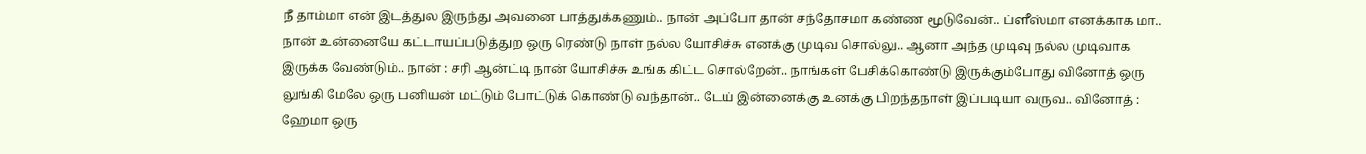நீ தாம்மா என் இடத்துல இருந்து அவனை பாத்துக்கணும்.. நான் அப்போ தான் சந்தோசமா கண்ண மூடுவேன்.. ப்ளீஸ்மா எனக்காக மா.. நான் உன்னையே கட்டாயப்படுத்துற ஒரு ரெண்டு நாள் நல்ல யோசிச்சு எனக்கு முடிவ சொல்லு.. ஆனா அந்த முடிவு நல்ல முடிவாக இருக்க வேண்டும்.. நான் : சரி ஆன்ட்டி நான் யோசிச்சு உங்க கிட்ட சொல்றேன்.. நாங்கள் பேசிக்கொண்டு இருக்கும்போது வினோத் ஒரு லுங்கி மேலே ஒரு பனியன் மட்டும் போட்டுக் கொண்டு வந்தான்.. டேய் இன்னைக்கு உனக்கு பிறந்தநாள் இப்படியா வருவ.. வினோத் : ஹேமா ஒரு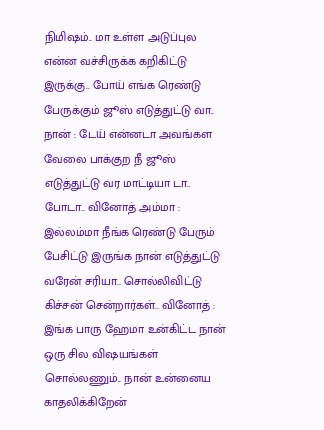நிமிஷம்.. மா உள்ள அடுப்புல என்ன வச்சிருக்க கறிகிட்டு இருக்கு.. போய் எங்க ரெண்டு பேருக்கும் ஜூஸ் எடுத்துட்டு வா.. நான் : டேய் என்னடா அவங்கள வேலை பாக்குற நீ ஜூஸ் எடுத்துட்டு வர மாட்டியா டா.. போடா.. வினோத் அம்மா : இல்லம்மா நீங்க ரெண்டு பேரும் பேசிட்டு இருங்க நான் எடுத்துட்டு வரேன் சரியா.. சொல்லிவிட்டு கிச்சன் சென்றார்கள்.. வினோத் : இங்க பாரு ஹேமா உன்கிட்ட நான் ஒரு சில விஷயங்கள் சொல்லணும்.. நான் உன்னைய காதலிக்கிறேன்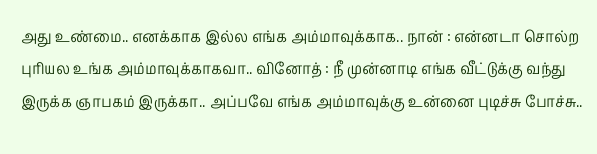அது உண்மை.. எனக்காக இல்ல எங்க அம்மாவுக்காக.. நான் : என்னடா சொல்ற புரியல உங்க அம்மாவுக்காகவா.. வினோத் : நீ முன்னாடி எங்க வீட்டுக்கு வந்து இருக்க ஞாபகம் இருக்கா.. அப்பவே எங்க அம்மாவுக்கு உன்னை புடிச்சு போச்சு..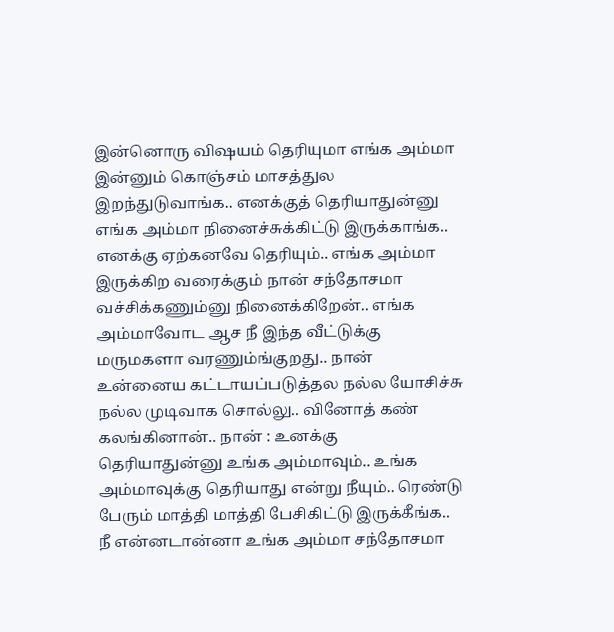இன்னொரு விஷயம் தெரியுமா எங்க அம்மா இன்னும் கொஞ்சம் மாசத்துல இறந்துடுவாங்க.. எனக்குத் தெரியாதுன்னு எங்க அம்மா நினைச்சுக்கிட்டு இருக்காங்க.. எனக்கு ஏற்கனவே தெரியும்.. எங்க அம்மா இருக்கிற வரைக்கும் நான் சந்தோசமா வச்சிக்கணும்னு நினைக்கிறேன்.. எங்க அம்மாவோட ஆச நீ இந்த வீட்டுக்கு மருமகளா வரணும்ங்குறது.. நான் உன்னைய கட்டாயப்படுத்தல நல்ல யோசிச்சு நல்ல முடிவாக சொல்லு.. வினோத் கண் கலங்கினான்.. நான் : உனக்கு தெரியாதுன்னு உங்க அம்மாவும்.. உங்க அம்மாவுக்கு தெரியாது என்று நீயும்.. ரெண்டு பேரும் மாத்தி மாத்தி பேசிகிட்டு இருக்கீங்க.. நீ என்னடான்னா உங்க அம்மா சந்தோசமா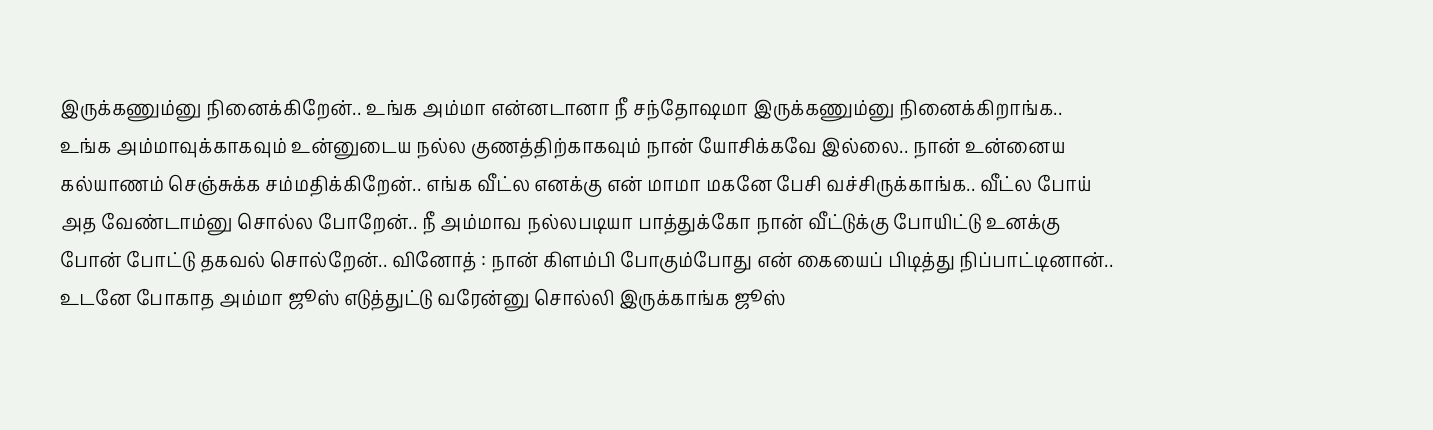இருக்கணும்னு நினைக்கிறேன்.. உங்க அம்மா என்னடானா நீ சந்தோஷமா இருக்கணும்னு நினைக்கிறாங்க.. உங்க அம்மாவுக்காகவும் உன்னுடைய நல்ல குணத்திற்காகவும் நான் யோசிக்கவே இல்லை.. நான் உன்னைய கல்யாணம் செஞ்சுக்க சம்மதிக்கிறேன்.. எங்க வீட்ல எனக்கு என் மாமா மகனே பேசி வச்சிருக்காங்க.. வீட்ல போய் அத வேண்டாம்னு சொல்ல போறேன்.. நீ அம்மாவ நல்லபடியா பாத்துக்கோ நான் வீட்டுக்கு போயிட்டு உனக்கு போன் போட்டு தகவல் சொல்றேன்.. வினோத் : நான் கிளம்பி போகும்போது என் கையைப் பிடித்து நிப்பாட்டினான்.. உடனே போகாத அம்மா ஜூஸ் எடுத்துட்டு வரேன்னு சொல்லி இருக்காங்க ஜூஸ்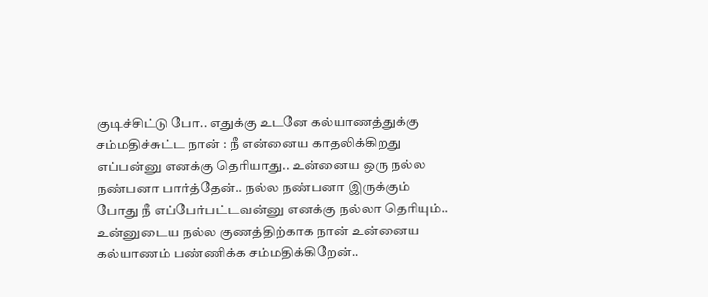குடிச்சிட்டு போ.. எதுக்கு உடனே கல்யாணத்துக்கு சம்மதிச்சுட்ட நான் : நீ என்னைய காதலிக்கிறது எப்பன்னு எனக்கு தெரியாது.. உன்னைய ஒரு நல்ல நண்பனா பார்த்தேன்.. நல்ல நண்பனா இருக்கும் போது நீ எப்பேர்பட்டவன்னு எனக்கு நல்லா தெரியும்.. உன்னுடைய நல்ல குணத்திற்காக நான் உன்னைய கல்யாணம் பண்ணிக்க சம்மதிக்கிறேன்..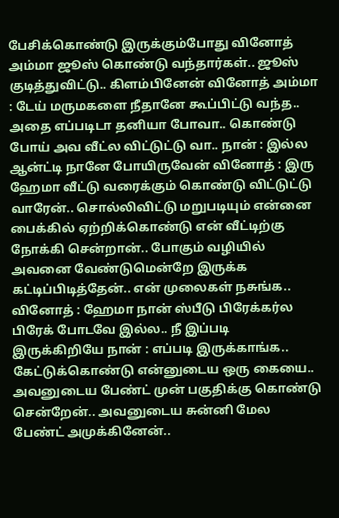பேசிக்கொண்டு இருக்கும்போது வினோத் அம்மா ஜூஸ் கொண்டு வந்தார்கள்.. ஜூஸ் குடித்துவிட்டு.. கிளம்பினேன் வினோத் அம்மா : டேய் மருமகளை நீதானே கூப்பிட்டு வந்த.. அதை எப்படிடா தனியா போவா.. கொண்டு போய் அவ வீட்ல விட்டுட்டு வா.. நான் : இல்ல ஆன்ட்டி நானே போயிருவேன் வினோத் : இரு ஹேமா வீட்டு வரைக்கும் கொண்டு விட்டுட்டு வாரேன்.. சொல்லிவிட்டு மறுபடியும் என்னை பைக்கில் ஏற்றிக்கொண்டு என் வீட்டிற்கு நோக்கி சென்றான்.. போகும் வழியில் அவனை வேண்டுமென்றே இருக்க கட்டிப்பிடித்தேன்.. என் முலைகள் நசுங்க.. வினோத் : ஹேமா நான் ஸ்பீடு பிரேக்கர்ல பிரேக் போடவே இல்ல.. நீ இப்படி இருக்கிறியே நான் : எப்படி இருக்காங்க.. கேட்டுக்கொண்டு என்னுடைய ஒரு கையை.. அவனுடைய பேண்ட் முன் பகுதிக்கு கொண்டு சென்றேன்.. அவனுடைய சுன்னி மேல பேண்ட் அமுக்கினேன்..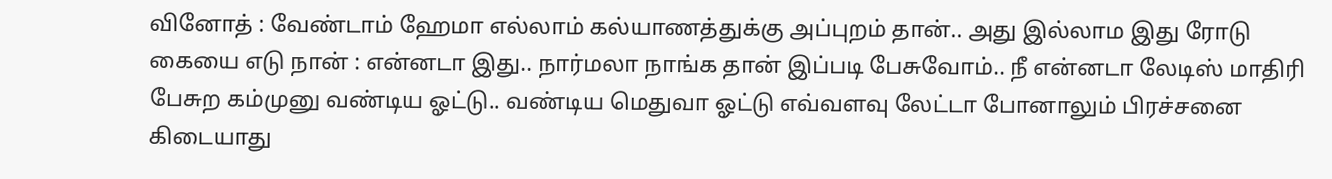வினோத் : வேண்டாம் ஹேமா எல்லாம் கல்யாணத்துக்கு அப்புறம் தான்.. அது இல்லாம இது ரோடு கையை எடு நான் : என்னடா இது.. நார்மலா நாங்க தான் இப்படி பேசுவோம்.. நீ என்னடா லேடிஸ் மாதிரி பேசுற கம்முனு வண்டிய ஓட்டு.. வண்டிய மெதுவா ஓட்டு எவ்வளவு லேட்டா போனாலும் பிரச்சனை கிடையாது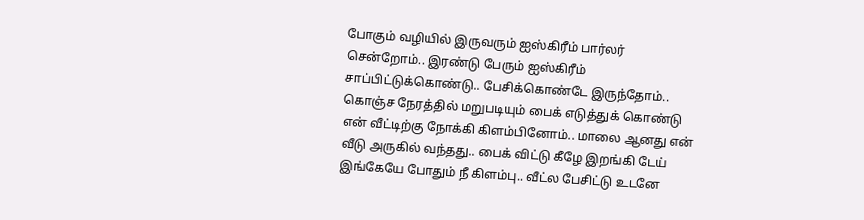போகும் வழியில் இருவரும் ஐஸ்கிரீம் பார்லர் சென்றோம்.. இரண்டு பேரும் ஐஸ்கிரீம் சாப்பிட்டுக்கொண்டு.. பேசிக்கொண்டே இருந்தோம்.. கொஞ்ச நேரத்தில் மறுபடியும் பைக் எடுத்துக் கொண்டு என் வீட்டிற்கு நோக்கி கிளம்பினோம்.. மாலை ஆனது என் வீடு அருகில் வந்தது.. பைக் விட்டு கீழே இறங்கி டேய் இங்கேயே போதும் நீ கிளம்பு.. வீட்ல பேசிட்டு உடனே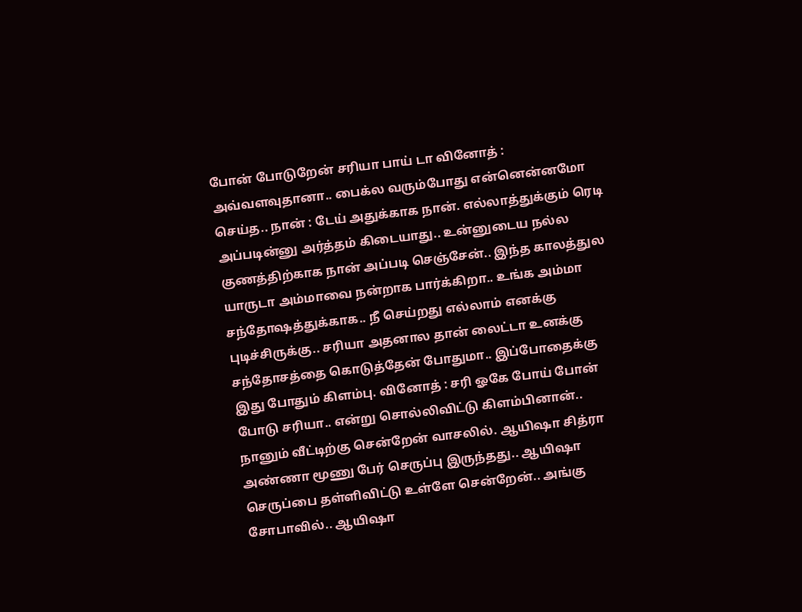போன் போடுறேன் சரியா பாய் டா வினோத் : அவ்வளவுதானா.. பைக்ல வரும்போது என்னென்னமோ செய்த.. நான் : டேய் அதுக்காக நான். எல்லாத்துக்கும் ரெடி அப்படின்னு அர்த்தம் கிடையாது.. உன்னுடைய நல்ல குணத்திற்காக நான் அப்படி செஞ்சேன்.. இந்த காலத்துல யாருடா அம்மாவை நன்றாக பார்க்கிறா.. உங்க அம்மா சந்தோஷத்துக்காக.. நீ செய்றது எல்லாம் எனக்கு புடிச்சிருக்கு.. சரியா அதனால தான் லைட்டா உனக்கு சந்தோசத்தை கொடுத்தேன் போதுமா.. இப்போதைக்கு இது போதும் கிளம்பு. வினோத் : சரி ஓகே போய் போன் போடு சரியா.. என்று சொல்லிவிட்டு கிளம்பினான்.. நானும் வீட்டிற்கு சென்றேன் வாசலில். ஆயிஷா சித்ரா அண்ணா மூணு பேர் செருப்பு இருந்தது.. ஆயிஷா செருப்பை தள்ளிவிட்டு உள்ளே சென்றேன்.. அங்கு சோபாவில்.. ஆயிஷா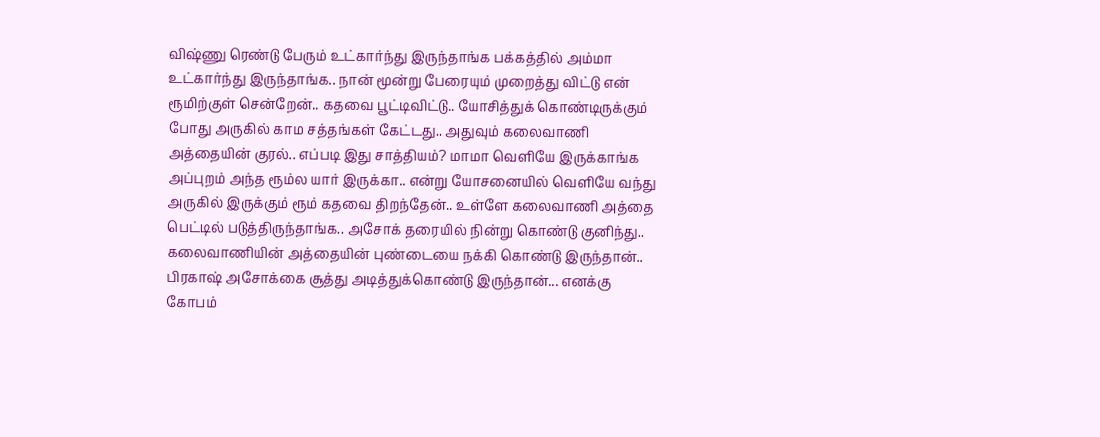விஷ்ணு ரெண்டு பேரும் உட்கார்ந்து இருந்தாங்க பக்கத்தில் அம்மா உட்கார்ந்து இருந்தாங்க.. நான் மூன்று பேரையும் முறைத்து விட்டு என் ரூமிற்குள் சென்றேன்.. கதவை பூட்டிவிட்டு.. யோசித்துக் கொண்டிருக்கும் போது அருகில் காம சத்தங்கள் கேட்டது.. அதுவும் கலைவாணி அத்தையின் குரல்.. எப்படி இது சாத்தியம்? மாமா வெளியே இருக்காங்க அப்புறம் அந்த ரூம்ல யார் இருக்கா.. என்று யோசனையில் வெளியே வந்து அருகில் இருக்கும் ரூம் கதவை திறந்தேன்.. உள்ளே கலைவாணி அத்தை பெட்டில் படுத்திருந்தாங்க.. அசோக் தரையில் நின்று கொண்டு குனிந்து.. கலைவாணியின் அத்தையின் புண்டையை நக்கி கொண்டு இருந்தான்.. பிரகாஷ் அசோக்கை சூத்து அடித்துக்கொண்டு இருந்தான்... எனக்கு கோபம்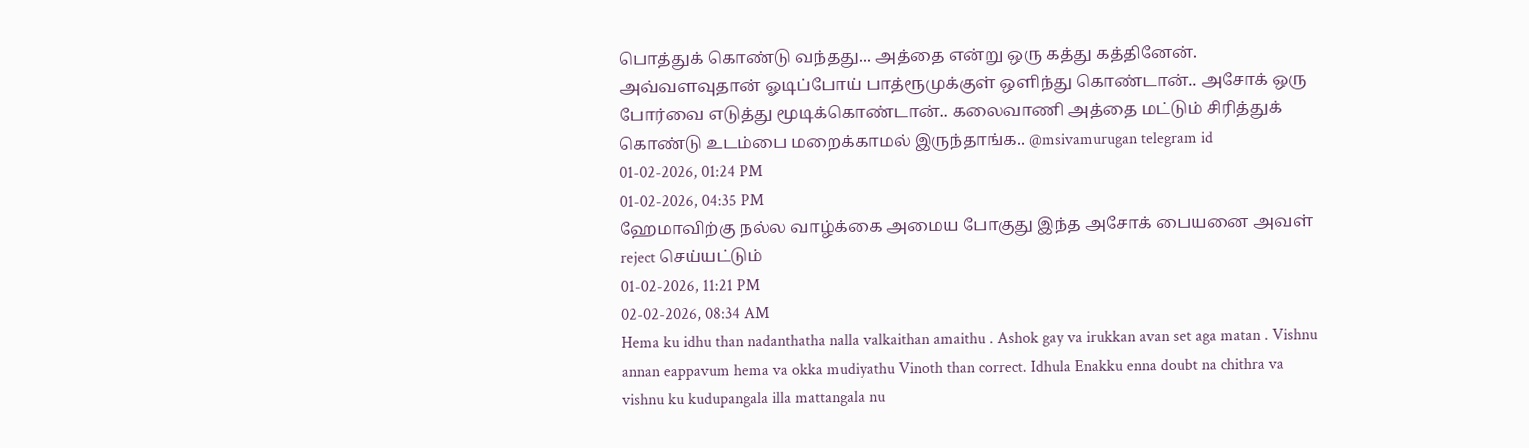பொத்துக் கொண்டு வந்தது... அத்தை என்று ஒரு கத்து கத்தினேன். அவ்வளவுதான் ஓடிப்போய் பாத்ரூமுக்குள் ஒளிந்து கொண்டான்.. அசோக் ஒரு போர்வை எடுத்து மூடிக்கொண்டான்.. கலைவாணி அத்தை மட்டும் சிரித்துக் கொண்டு உடம்பை மறைக்காமல் இருந்தாங்க.. @msivamurugan telegram id
01-02-2026, 01:24 PM
01-02-2026, 04:35 PM
ஹேமாவிற்கு நல்ல வாழ்க்கை அமைய போகுது இந்த அசோக் பையனை அவள் reject செய்யட்டும்
01-02-2026, 11:21 PM
02-02-2026, 08:34 AM
Hema ku idhu than nadanthatha nalla valkaithan amaithu . Ashok gay va irukkan avan set aga matan . Vishnu annan eappavum hema va okka mudiyathu Vinoth than correct. Idhula Enakku enna doubt na chithra va vishnu ku kudupangala illa mattangala nu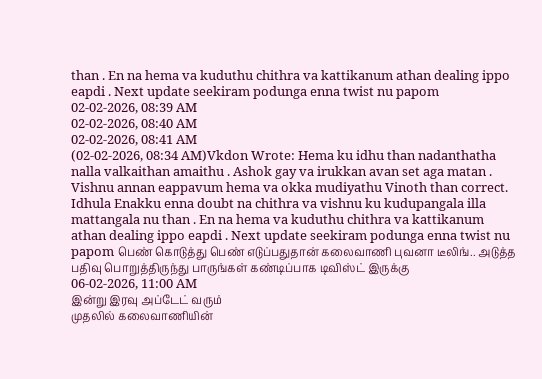than . En na hema va kuduthu chithra va kattikanum athan dealing ippo eapdi . Next update seekiram podunga enna twist nu papom
02-02-2026, 08:39 AM
02-02-2026, 08:40 AM
02-02-2026, 08:41 AM
(02-02-2026, 08:34 AM)Vkdon Wrote: Hema ku idhu than nadanthatha nalla valkaithan amaithu . Ashok gay va irukkan avan set aga matan . Vishnu annan eappavum hema va okka mudiyathu Vinoth than correct. Idhula Enakku enna doubt na chithra va vishnu ku kudupangala illa mattangala nu than . En na hema va kuduthu chithra va kattikanum athan dealing ippo eapdi . Next update seekiram podunga enna twist nu papom பெண் கொடுத்து பெண் எடுப்பதுதான் கலைவாணி புவனா டீலிங்.. அடுத்த பதிவு பொறுத்திருந்து பாருங்கள் கண்டிப்பாக டிவிஸ்ட் இருக்கு
06-02-2026, 11:00 AM
இன்று இரவு அப்டேட் வரும்
முதலில் கலைவாணியின்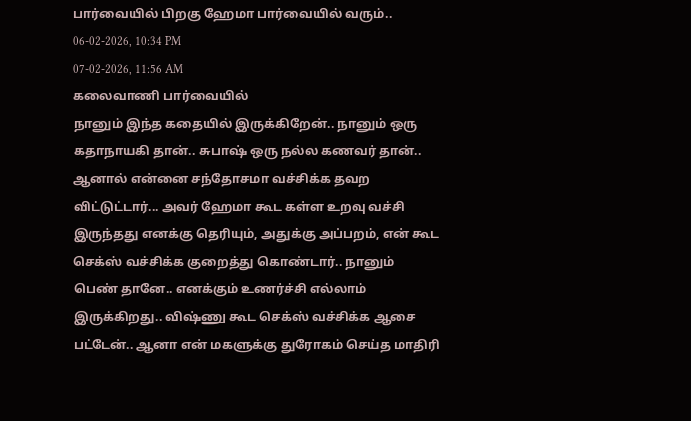பார்வையில் பிறகு ஹேமா பார்வையில் வரும்..
06-02-2026, 10:34 PM
07-02-2026, 11:56 AM
கலைவாணி பார்வையில்
நானும் இந்த கதையில் இருக்கிறேன்.. நானும் ஒரு கதாநாயகி தான்.. சுபாஷ் ஒரு நல்ல கணவர் தான்.. ஆனால் என்னை சந்தோசமா வச்சிக்க தவற விட்டுட்டார்... அவர் ஹேமா கூட கள்ள உறவு வச்சி இருந்தது எனக்கு தெரியும், அதுக்கு அப்பறம், என் கூட செக்ஸ் வச்சிக்க குறைத்து கொண்டார்.. நானும் பெண் தானே.. எனக்கும் உணர்ச்சி எல்லாம் இருக்கிறது.. விஷ்ணு கூட செக்ஸ் வச்சிக்க ஆசை பட்டேன்.. ஆனா என் மகளுக்கு துரோகம் செய்த மாதிரி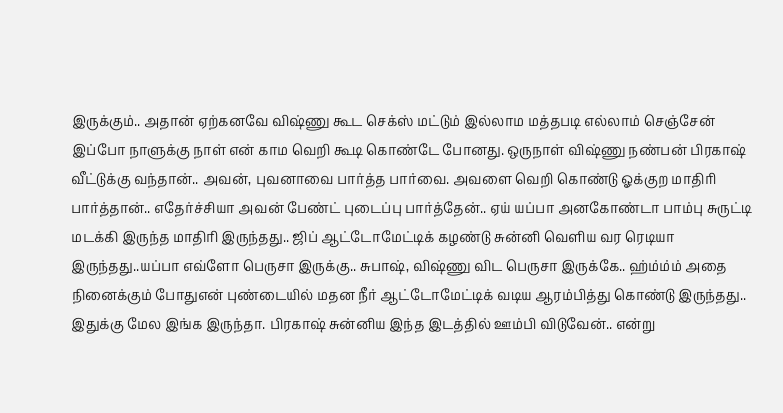இருக்கும்.. அதான் ஏற்கனவே விஷ்ணு கூட செக்ஸ் மட்டும் இல்லாம மத்தபடி எல்லாம் செஞ்சேன் இப்போ நாளுக்கு நாள் என் காம வெறி கூடி கொண்டே போனது. ஒருநாள் விஷ்ணு நண்பன் பிரகாஷ் வீட்டுக்கு வந்தான்.. அவன், புவனாவை பார்த்த பார்வை. அவளை வெறி கொண்டு ஓக்குற மாதிரி பார்த்தான்.. எதேர்ச்சியா அவன் பேண்ட் புடைப்பு பார்த்தேன்.. ஏய் யப்பா அனகோண்டா பாம்பு சுருட்டி மடக்கி இருந்த மாதிரி இருந்தது.. ஜிப் ஆட்டோமேட்டிக் கழண்டு சுன்னி வெளிய வர ரெடியா இருந்தது..யப்பா எவ்ளோ பெருசா இருக்கு.. சுபாஷ், விஷ்ணு விட பெருசா இருக்கே.. ஹ்ம்ம்ம் அதை நினைக்கும் போதுஎன் புண்டையில் மதன நீர் ஆட்டோமேட்டிக் வடிய ஆரம்பித்து கொண்டு இருந்தது.. இதுக்கு மேல இங்க இருந்தா. பிரகாஷ் சுன்னிய இந்த இடத்தில் ஊம்பி விடுவேன்.. என்று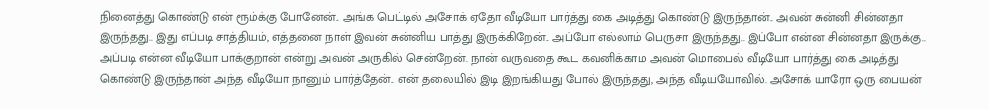நினைத்து கொண்டு என் ரூம்க்கு போனேன்.. அங்க பெட்டில் அசோக் ஏதோ வீடியோ பார்த்து கை அடித்து கொண்டு இருந்தான்.. அவன் சுன்னி சின்னதா இருந்தது.. இது எப்படி சாத்தியம், எத்தனை நாள் இவன் சுன்னிய பாத்து இருக்கிறேன்.. அப்போ எல்லாம் பெருசா இருந்தது.. இப்போ என்ன சின்னதா இருக்கு.. அப்படி என்ன வீடியோ பாக்குறான் என்று அவன் அருகில் சென்றேன். நான் வருவதை கூட கவனிக்காம அவன் மொபைல் வீடியோ பார்த்து கை அடித்து கொண்டு இருந்தான் அந்த வீடியோ நானும் பார்த்தேன்.. என் தலையில் இடி இறங்கியது போல் இருந்தது, அந்த வீடியயோவில். அசோக் யாரோ ஒரு பையன்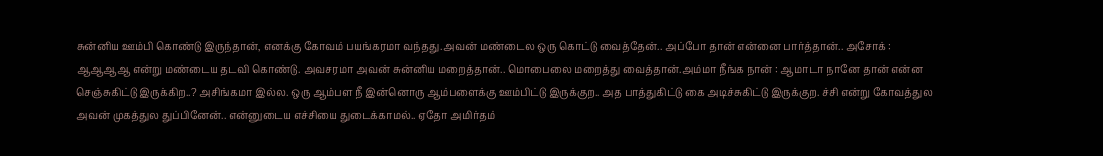சுன்னிய ஊம்பி கொண்டு இருந்தான், எனக்கு கோவம் பயங்கரமா வந்தது.அவன் மண்டைல ஒரு கொட்டு வைத்தேன்.. அப்போ தான் என்னை பார்த்தான்.. அசோக் : ஆஆஆஆ என்று மண்டைய தடவி கொண்டு. அவசரமா அவன் சுன்னிய மறைத்தான்.. மொபைலை மறைத்து வைத்தான்.அம்மா நீங்க நான் : ஆமாடா நானே தான் என்ன செஞ்சுகிட்டு இருக்கிற..? அசிங்கமா இல்ல. ஒரு ஆம்பள நீ இன்னொரு ஆம்பளைக்கு ஊம்பிட்டு இருக்குற.. அத பாத்துகிட்டு கை அடிச்சுகிட்டு இருக்குற. ச்சி என்று கோவத்துல அவன் முகத்துல துப்பினேன்.. என்னுடைய எச்சியை துடைக்காமல்.. ஏதோ அமிர்தம்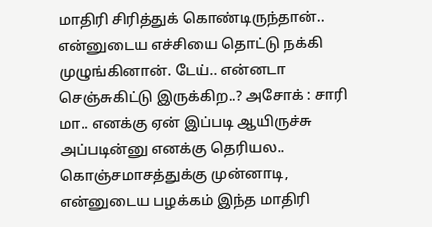மாதிரி சிரித்துக் கொண்டிருந்தான்.. என்னுடைய எச்சியை தொட்டு நக்கி முழுங்கினான். டேய்.. என்னடா செஞ்சுகிட்டு இருக்கிற..? அசோக் : சாரி மா.. எனக்கு ஏன் இப்படி ஆயிருச்சு அப்படின்னு எனக்கு தெரியல.. கொஞ்சமாசத்துக்கு முன்னாடி, என்னுடைய பழக்கம் இந்த மாதிரி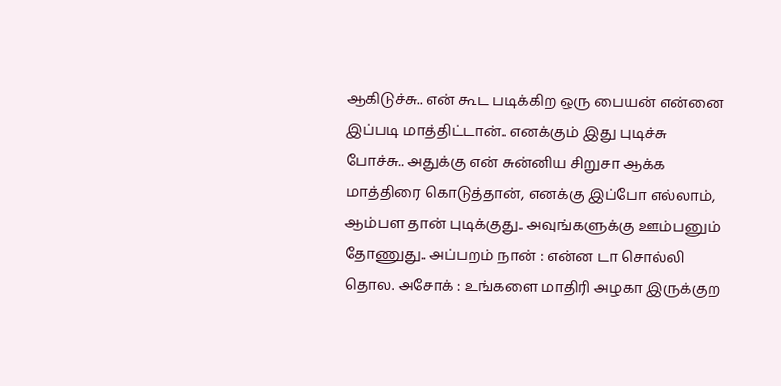ஆகிடுச்சு.. என் கூட படிக்கிற ஒரு பையன் என்னை இப்படி மாத்திட்டான்.. எனக்கும் இது புடிச்சு போச்சு.. அதுக்கு என் சுன்னிய சிறுசா ஆக்க மாத்திரை கொடுத்தான், எனக்கு இப்போ எல்லாம், ஆம்பள தான் புடிக்குது.. அவுங்களுக்கு ஊம்பனும் தோணுது.. அப்பறம் நான் : என்ன டா சொல்லி தொல. அசோக் : உங்களை மாதிரி அழகா இருக்குற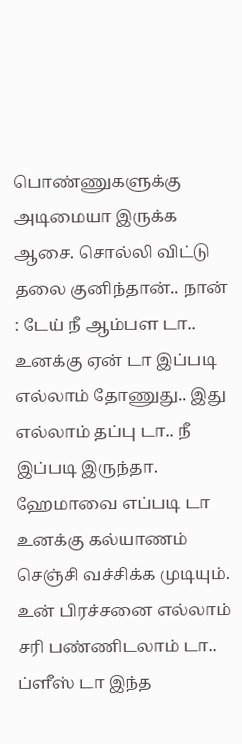பொண்ணுகளுக்கு அடிமையா இருக்க ஆசை. சொல்லி விட்டு தலை குனிந்தான்.. நான் : டேய் நீ ஆம்பள டா.. உனக்கு ஏன் டா இப்படி எல்லாம் தோணுது.. இது எல்லாம் தப்பு டா.. நீ இப்படி இருந்தா. ஹேமாவை எப்படி டா உனக்கு கல்யாணம் செஞ்சி வச்சிக்க முடியும். உன் பிரச்சனை எல்லாம் சரி பண்ணிடலாம் டா.. ப்ளீஸ் டா இந்த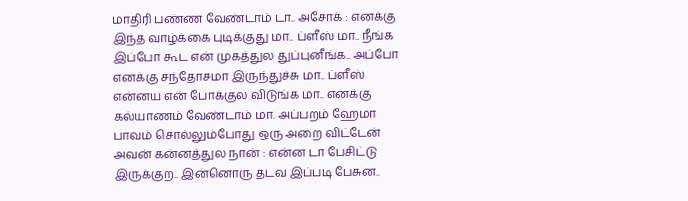மாதிரி பண்ண வேண்டாம் டா.. அசோக் : எனக்கு இந்த வாழ்க்கை புடிக்குது மா.. ப்ளீஸ் மா.. நீங்க இப்போ கூட என் முகத்துல துப்புனீங்க.. அப்போ எனக்கு சந்தோசமா இருந்துச்சு மா.. ப்ளீஸ் என்னய என் போக்குல விடுங்க மா.. எனக்கு கல்யாணம் வேண்டாம் மா. அப்பறம் ஹேமா பாவம் சொல்லும்போது ஒரு அறை விட்டேன் அவன் கன்னத்துல நான் : என்ன டா பேசிட்டு இருக்குற.. இன்னொரு தடவ இப்படி பேசுன..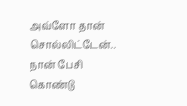அவ்ளோ தான் சொல்லிட்டேன்.. நான் பேசி கொண்டு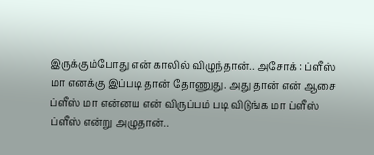இருக்கும்போது என் காலில் விழுந்தான்.. அசோக் : ப்ளீஸ் மா எனக்கு இப்படி தான் தோணுது. அது தான் என் ஆசை ப்ளீஸ் மா என்னய என் விருப்பம் படி விடுங்க மா ப்ளீஸ் ப்ளீஸ் என்று அழுதான்..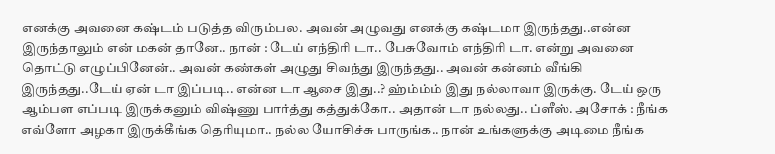எனக்கு அவனை கஷ்டம் படுத்த விரும்பல. அவன் அழுவது எனக்கு கஷ்டமா இருந்தது..என்ன இருந்தாலும் என் மகன் தானே.. நான் : டேய் எந்திரி டா.. பேசுவோம் எந்திரி டா. என்று அவனை தொட்டு எழுப்பினேன்.. அவன் கண்கள் அழுது சிவந்து இருந்தது.. அவன் கன்னம் வீங்கி இருந்தது..டேய் ஏன் டா இப்படி.. என்ன டா ஆசை இது..? ஹ்ம்ம்ம் இது நல்லாவா இருக்கு. டேய் ஒரு ஆம்பள எப்படி இருக்கனும் விஷ்ணு பார்த்து கத்துக்கோ.. அதான் டா நல்லது.. ப்ளீஸ். அசோக் : நீங்க எவ்ளோ அழகா இருக்கீங்க தெரியுமா.. நல்ல யோசிச்சு பாருங்க.. நான் உங்களுக்கு அடிமை நீங்க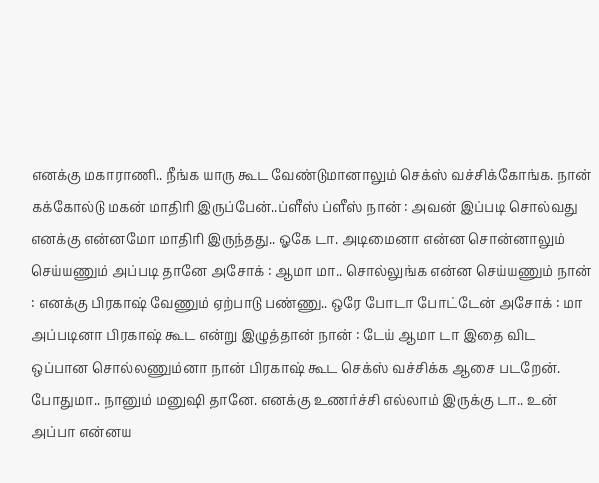எனக்கு மகாராணி.. நீங்க யாரு கூட வேண்டுமானாலும் செக்ஸ் வச்சிக்கோங்க. நான் கக்கோல்டு மகன் மாதிரி இருப்பேன்..ப்ளீஸ் ப்ளீஸ் நான் : அவன் இப்படி சொல்வது எனக்கு என்னமோ மாதிரி இருந்தது.. ஓகே டா. அடிமைனா என்ன சொன்னாலும் செய்யணும் அப்படி தானே அசோக் : ஆமா மா.. சொல்லுங்க என்ன செய்யணும் நான் : எனக்கு பிரகாஷ் வேணும் ஏற்பாடு பண்ணு.. ஒரே போடா போட்டேன் அசோக் : மா அப்படினா பிரகாஷ் கூட என்று இழுத்தான் நான் : டேய் ஆமா டா இதை விட ஒப்பான சொல்லணும்னா நான் பிரகாஷ் கூட செக்ஸ் வச்சிக்க ஆசை படறேன். போதுமா.. நானும் மனுஷி தானே. எனக்கு உணர்ச்சி எல்லாம் இருக்கு டா.. உன் அப்பா என்னய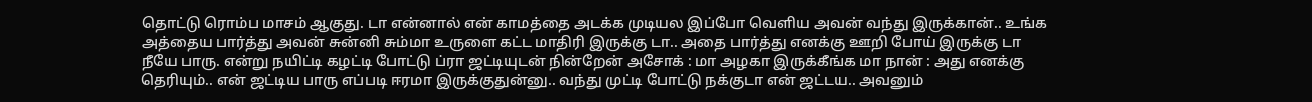தொட்டு ரொம்ப மாசம் ஆகுது. டா என்னால் என் காமத்தை அடக்க முடியல இப்போ வெளிய அவன் வந்து இருக்கான்.. உங்க அத்தைய பார்த்து அவன் சுன்னி சும்மா உருளை கட்ட மாதிரி இருக்கு டா.. அதை பார்த்து எனக்கு ஊறி போய் இருக்கு டா நீயே பாரு. என்று நயிட்டி கழட்டி போட்டு ப்ரா ஜட்டியுடன் நின்றேன் அசோக் : மா அழகா இருக்கீங்க மா நான் : அது எனக்கு தெரியும்.. என் ஜட்டிய பாரு எப்படி ஈரமா இருக்குதுன்னு.. வந்து முட்டி போட்டு நக்குடா என் ஜட்டய.. அவனும்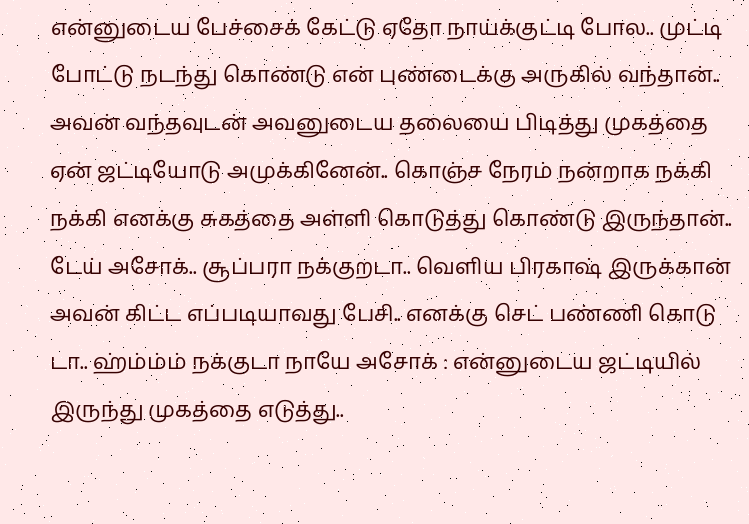என்னுடைய பேச்சைக் கேட்டு ஏதோ நாய்க்குட்டி போல.. முட்டி போட்டு நடந்து கொண்டு என் புண்டைக்கு அருகில் வந்தான்.. அவன் வந்தவுடன் அவனுடைய தலையை பிடித்து முகத்தை ஏன் ஜட்டியோடு அமுக்கினேன்.. கொஞ்ச நேரம் நன்றாக நக்கி நக்கி எனக்கு சுகத்தை அள்ளி கொடுத்து கொண்டு இருந்தான்.. டேய் அசோக்.. சூப்பரா நக்குறடா.. வெளிய பிரகாஷ் இருக்கான் அவன் கிட்ட எப்படியாவது பேசி.. எனக்கு செட் பண்ணி கொடு டா.. ஹ்ம்ம்ம் நக்குடா நாயே அசோக் : என்னுடைய ஜட்டியில் இருந்து முகத்தை எடுத்து..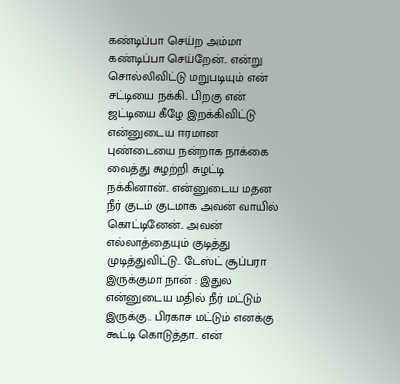கண்டிப்பா செய்ற அம்மா கண்டிப்பா செய்றேன்.. என்று சொல்லிவிட்டு மறுபடியும் என் சட்டியை நக்கி.. பிறகு என் ஜட்டியை கீழே இறக்கிவிட்டு என்னுடைய ஈரமான புண்டையை நன்றாக நாக்கை வைத்து சுழற்றி சுழட்டி நக்கினான்.. என்னுடைய மதன நீர் குடம் குடமாக அவன் வாயில் கொட்டினேன்.. அவன் எல்லாத்தையும் குடித்து முடித்துவிட்டு.. டேஸ்ட் சூப்பரா இருக்குமா நான் : இதுல என்னுடைய மதில் நீர் மட்டும் இருக்கு.. பிரகாச மட்டும் எனக்கு கூட்டி கொடுத்தா.. என்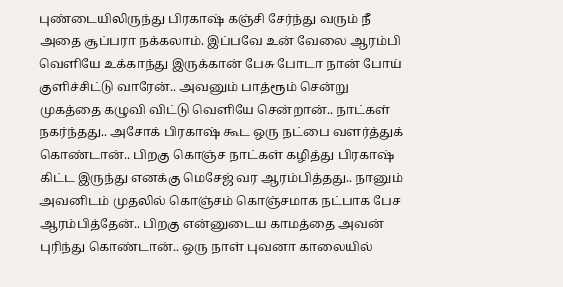புண்டையிலிருந்து பிரகாஷ் கஞ்சி சேர்ந்து வரும் நீ அதை சூப்பரா நக்கலாம். இப்பவே உன் வேலை ஆரம்பி வெளியே உக்காந்து இருக்கான் பேசு போடா நான் போய் குளிச்சிட்டு வாரேன்.. அவனும் பாத்ரூம் சென்று முகத்தை கழுவி விட்டு வெளியே சென்றான்.. நாட்கள் நகர்ந்தது.. அசோக் பிரகாஷ் கூட ஒரு நட்பை வளர்த்துக் கொண்டான்.. பிறகு கொஞ்ச நாட்கள் கழித்து பிரகாஷ் கிட்ட இருந்து எனக்கு மெசேஜ் வர ஆரம்பித்தது.. நானும் அவனிடம் முதலில் கொஞ்சம் கொஞ்சமாக நட்பாக பேச ஆரம்பித்தேன்.. பிறகு என்னுடைய காமத்தை அவன் புரிந்து கொண்டான்.. ஒரு நாள் புவனா காலையில்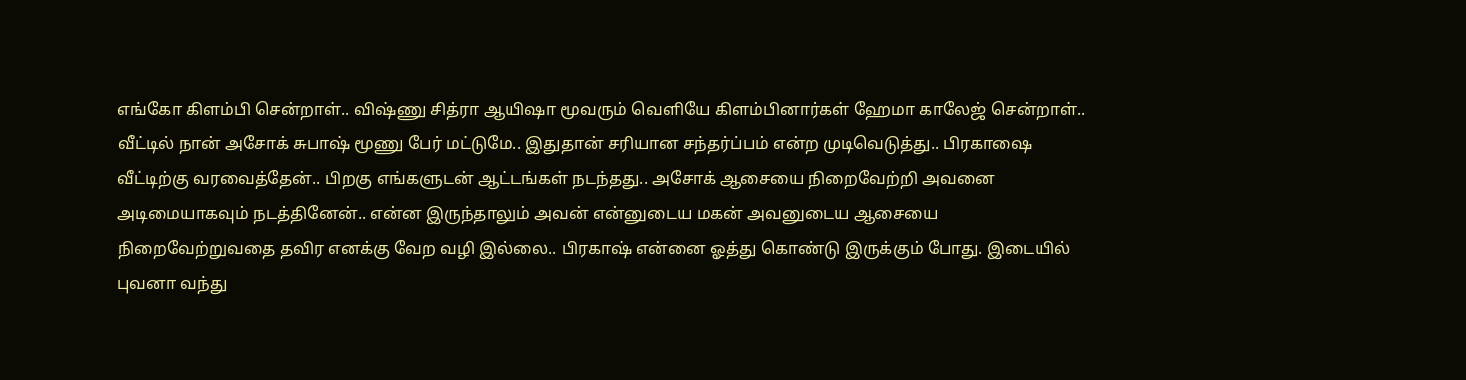எங்கோ கிளம்பி சென்றாள்.. விஷ்ணு சித்ரா ஆயிஷா மூவரும் வெளியே கிளம்பினார்கள் ஹேமா காலேஜ் சென்றாள்.. வீட்டில் நான் அசோக் சுபாஷ் மூணு பேர் மட்டுமே.. இதுதான் சரியான சந்தர்ப்பம் என்ற முடிவெடுத்து.. பிரகாஷை வீட்டிற்கு வரவைத்தேன்.. பிறகு எங்களுடன் ஆட்டங்கள் நடந்தது.. அசோக் ஆசையை நிறைவேற்றி அவனை அடிமையாகவும் நடத்தினேன்.. என்ன இருந்தாலும் அவன் என்னுடைய மகன் அவனுடைய ஆசையை நிறைவேற்றுவதை தவிர எனக்கு வேற வழி இல்லை.. பிரகாஷ் என்னை ஓத்து கொண்டு இருக்கும் போது. இடையில் புவனா வந்து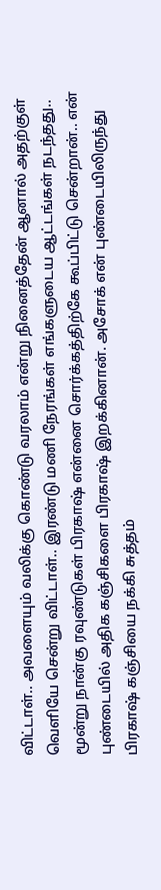விட்டாள்.. அவளையும் வலிக்கு கொண்டு வரலாம் என்று நினைத்தேன் ஆனால் அதற்குள் வெளியே சென்று விட்டாள்.. இரண்டு மணி நேரங்கள் எங்களுடைய ஆட்டங்கள் நடந்தது.. மூன்று நான்கு ரவுண்டுகள் பிரகாஷ் என்னை சொர்க்கத்திற்கே கூப்பிட்டு சென்றான்.. என் புண்டையில் அதிக கஞ்சிகளை பிரகாஷ் இறக்கினான். அசோக் என் புண்டையிலிருந்து பிரகாஷ் கஞ்சியை நக்கி சுத்தம்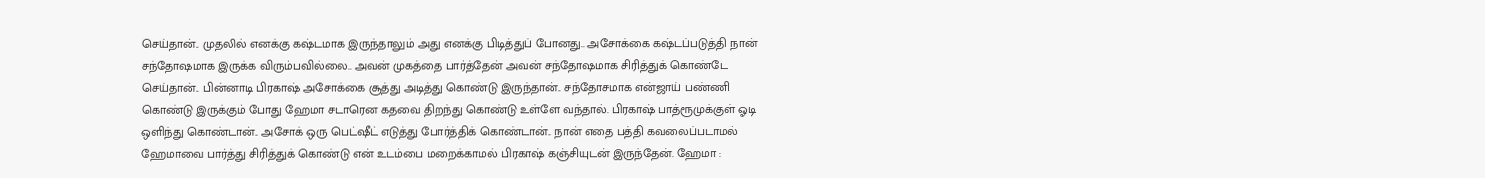செய்தான்.. முதலில் எனக்கு கஷ்டமாக இருந்தாலும் அது எனக்கு பிடித்துப் போனது.. அசோக்கை கஷ்டப்படுத்தி நான் சந்தோஷமாக இருக்க விரும்பவில்லை.. அவன் முகத்தை பார்த்தேன் அவன் சந்தோஷமாக சிரித்துக் கொண்டே செய்தான்.. பின்னாடி பிரகாஷ் அசோக்கை சூத்து அடித்து கொண்டு இருந்தான்.. சந்தோசமாக என்ஜாய் பண்ணி கொண்டு இருக்கும் போது ஹேமா சடாரென கதவை திறந்து கொண்டு உள்ளே வந்தால். பிரகாஷ் பாத்ரூமுக்குள் ஓடி ஒளிந்து கொண்டான்.. அசோக் ஒரு பெட்ஷீட் எடுத்து போர்த்திக் கொண்டான்.. நான் எதை பத்தி கவலைப்படாமல் ஹேமாவை பார்த்து சிரித்துக் கொண்டு என் உடம்பை மறைக்காமல் பிரகாஷ் கஞ்சியுடன் இருந்தேன். ஹேமா :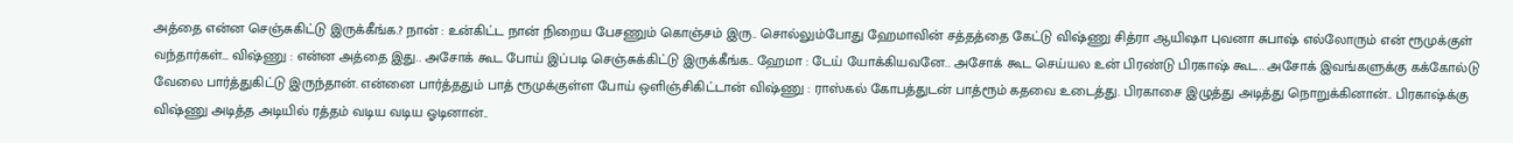அத்தை என்ன செஞ்சுகிட்டு இருக்கீங்க.? நான் : உன்கிட்ட நான் நிறைய பேசணும் கொஞ்சம் இரு.. சொல்லும்போது ஹேமாவின் சத்தத்தை கேட்டு விஷ்ணு சித்ரா ஆயிஷா புவனா சுபாஷ் எல்லோரும் என் ரூமுக்குள் வந்தார்கள்... விஷ்ணு : என்ன அத்தை இது.. அசோக் கூட போய் இப்படி செஞ்சுக்கிட்டு இருக்கீங்க.. ஹேமா : டேய் யோக்கியவனே.. அசோக் கூட செய்யல உன் பிரண்டு பிரகாஷ் கூட.. அசோக் இவங்களுக்கு கக்கோல்டு வேலை பார்த்துகிட்டு இருந்தான். என்னை பார்த்ததும் பாத் ரூமுக்குள்ள போய் ஒளிஞ்சிகிட்டான் விஷ்ணு : ராஸ்கல் கோபத்துடன் பாத்ரூம் கதவை உடைத்து. பிரகாசை இழுத்து அடித்து நொறுக்கினான்.. பிரகாஷ்க்கு விஷ்ணு அடித்த அடியில் ரத்தம் வடிய வடிய ஓடினான்..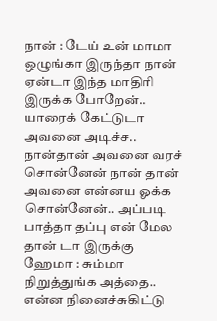நான் : டேய் உன் மாமா ஒழுங்கா இருந்தா நான் ஏன்டா இந்த மாதிரி இருக்க போறேன்.. யாரைக் கேட்டுடா அவனை அடிச்ச.. நான்தான் அவனை வரச் சொன்னேன் நான் தான் அவனை என்னய ஓக்க சொன்னேன்.. அப்படி பாத்தா தப்பு என் மேல தான் டா இருக்கு ஹேமா : சும்மா நிறுத்துங்க அத்தை.. என்ன நினைச்சுகிட்டு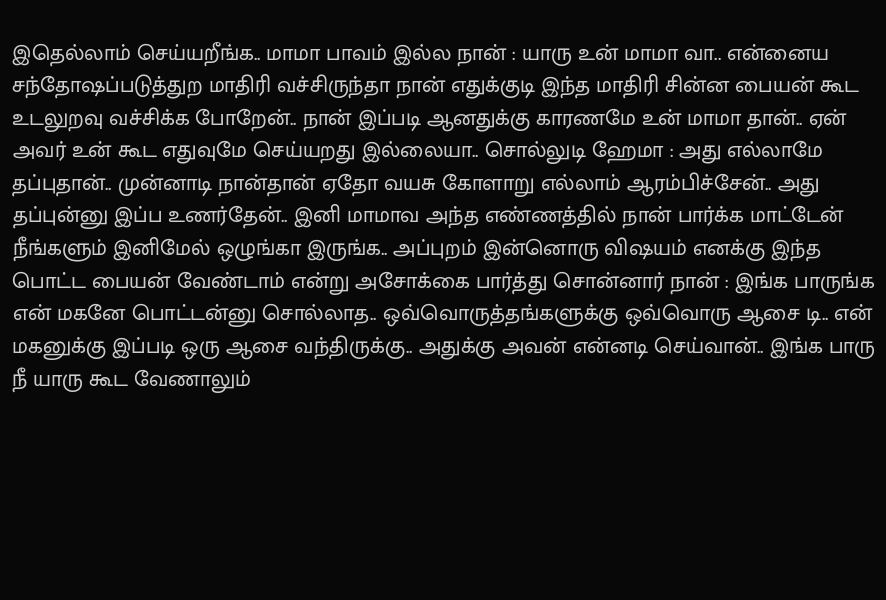இதெல்லாம் செய்யறீங்க.. மாமா பாவம் இல்ல நான் : யாரு உன் மாமா வா.. என்னைய சந்தோஷப்படுத்துற மாதிரி வச்சிருந்தா நான் எதுக்குடி இந்த மாதிரி சின்ன பையன் கூட உடலுறவு வச்சிக்க போறேன்.. நான் இப்படி ஆனதுக்கு காரணமே உன் மாமா தான்.. ஏன் அவர் உன் கூட எதுவுமே செய்யறது இல்லையா.. சொல்லுடி ஹேமா : அது எல்லாமே தப்புதான்.. முன்னாடி நான்தான் ஏதோ வயசு கோளாறு எல்லாம் ஆரம்பிச்சேன்.. அது தப்புன்னு இப்ப உணர்தேன்.. இனி மாமாவ அந்த எண்ணத்தில் நான் பார்க்க மாட்டேன் நீங்களும் இனிமேல் ஒழுங்கா இருங்க.. அப்புறம் இன்னொரு விஷயம் எனக்கு இந்த பொட்ட பையன் வேண்டாம் என்று அசோக்கை பார்த்து சொன்னார் நான் : இங்க பாருங்க என் மகனே பொட்டன்னு சொல்லாத.. ஒவ்வொருத்தங்களுக்கு ஒவ்வொரு ஆசை டி.. என் மகனுக்கு இப்படி ஒரு ஆசை வந்திருக்கு.. அதுக்கு அவன் என்னடி செய்வான்.. இங்க பாரு நீ யாரு கூட வேணாலும்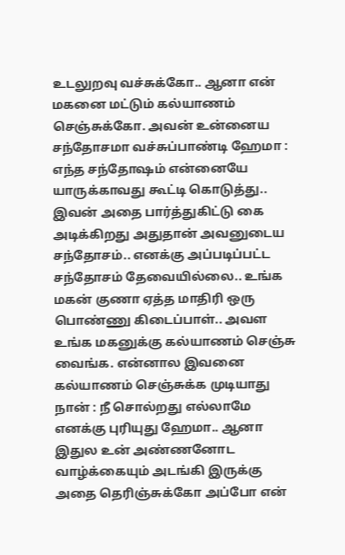உடலுறவு வச்சுக்கோ.. ஆனா என் மகனை மட்டும் கல்யாணம் செஞ்சுக்கோ. அவன் உன்னைய சந்தோசமா வச்சுப்பாண்டி ஹேமா : எந்த சந்தோஷம் என்னையே யாருக்காவது கூட்டி கொடுத்து.. இவன் அதை பார்த்துகிட்டு கை அடிக்கிறது அதுதான் அவனுடைய சந்தோசம்.. எனக்கு அப்படிப்பட்ட சந்தோசம் தேவையில்லை.. உங்க மகன் குணா ஏத்த மாதிரி ஒரு பொண்ணு கிடைப்பாள்.. அவள உங்க மகனுக்கு கல்யாணம் செஞ்சு வைங்க. என்னால இவனை கல்யாணம் செஞ்சுக்க முடியாது நான் : நீ சொல்றது எல்லாமே எனக்கு புரியுது ஹேமா.. ஆனா இதுல உன் அண்ணனோட வாழ்க்கையும் அடங்கி இருக்கு அதை தெரிஞ்சுக்கோ அப்போ என்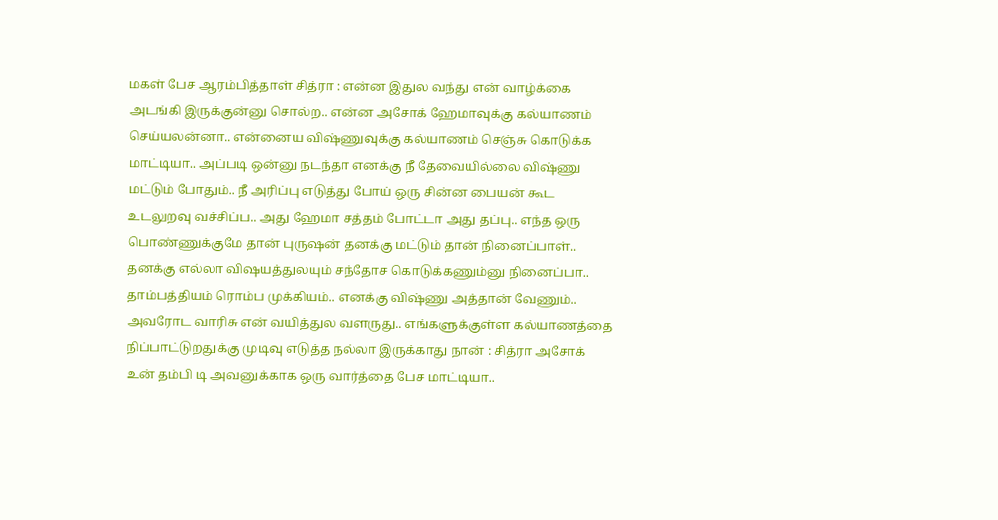மகள் பேச ஆரம்பித்தாள் சித்ரா : என்ன இதுல வந்து என் வாழ்க்கை அடங்கி இருக்குன்னு சொல்ற.. என்ன அசோக் ஹேமாவுக்கு கல்யாணம் செய்யலன்னா.. என்னைய விஷ்ணுவுக்கு கல்யாணம் செஞ்சு கொடுக்க மாட்டியா.. அப்படி ஒன்னு நடந்தா எனக்கு நீ தேவையில்லை விஷ்ணு மட்டும் போதும்.. நீ அரிப்பு எடுத்து போய் ஒரு சின்ன பையன் கூட உடலுறவு வச்சிப்ப.. அது ஹேமா சத்தம் போட்டா அது தப்பு.. எந்த ஒரு பொண்ணுக்குமே தான் புருஷன் தனக்கு மட்டும் தான் நினைப்பாள்.. தனக்கு எல்லா விஷயத்துலயும் சந்தோச கொடுக்கணும்னு நினைப்பா.. தாம்பத்தியம் ரொம்ப முக்கியம்.. எனக்கு விஷ்ணு அத்தான் வேணும்.. அவரோட வாரிசு என் வயித்துல வளருது.. எங்களுக்குள்ள கல்யாணத்தை நிப்பாட்டுறதுக்கு முடிவு எடுத்த நல்லா இருக்காது நான் : சித்ரா அசோக் உன் தம்பி டி அவனுக்காக ஒரு வார்த்தை பேச மாட்டியா..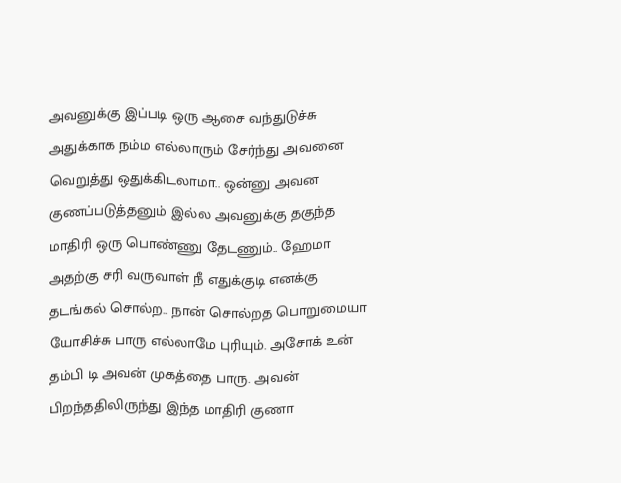அவனுக்கு இப்படி ஒரு ஆசை வந்துடுச்சு அதுக்காக நம்ம எல்லாரும் சேர்ந்து அவனை வெறுத்து ஒதுக்கிடலாமா.. ஒன்னு அவன குணப்படுத்தனும் இல்ல அவனுக்கு தகுந்த மாதிரி ஒரு பொண்ணு தேடணும்.. ஹேமா அதற்கு சரி வருவாள் நீ எதுக்குடி எனக்கு தடங்கல் சொல்ற.. நான் சொல்றத பொறுமையா யோசிச்சு பாரு எல்லாமே புரியும். அசோக் உன் தம்பி டி அவன் முகத்தை பாரு. அவன் பிறந்ததிலிருந்து இந்த மாதிரி குணா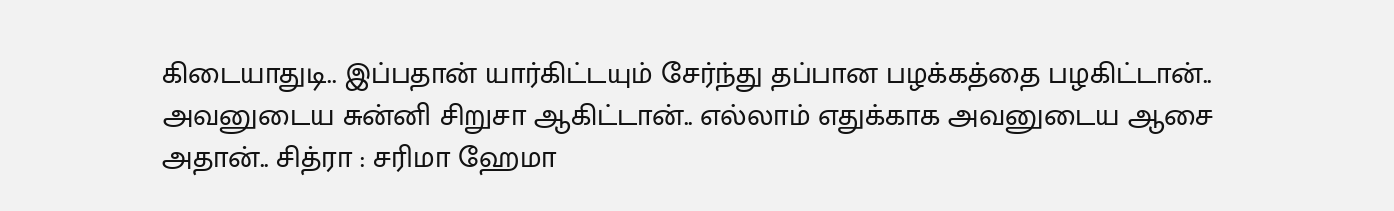கிடையாதுடி.. இப்பதான் யார்கிட்டயும் சேர்ந்து தப்பான பழக்கத்தை பழகிட்டான்.. அவனுடைய சுன்னி சிறுசா ஆகிட்டான்.. எல்லாம் எதுக்காக அவனுடைய ஆசை அதான்.. சித்ரா : சரிமா ஹேமா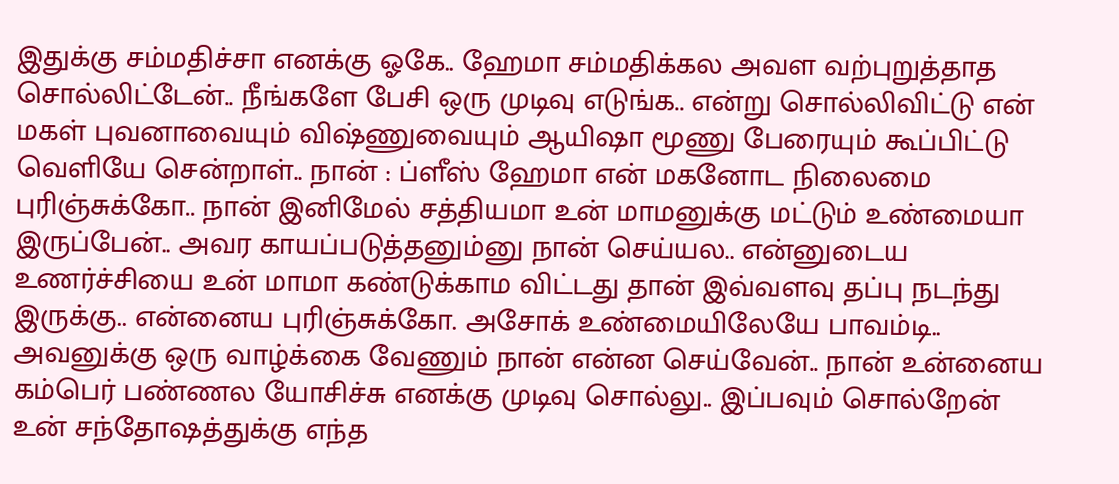இதுக்கு சம்மதிச்சா எனக்கு ஓகே.. ஹேமா சம்மதிக்கல அவள வற்புறுத்தாத சொல்லிட்டேன்.. நீங்களே பேசி ஒரு முடிவு எடுங்க.. என்று சொல்லிவிட்டு என் மகள் புவனாவையும் விஷ்ணுவையும் ஆயிஷா மூணு பேரையும் கூப்பிட்டு வெளியே சென்றாள்.. நான் : ப்ளீஸ் ஹேமா என் மகனோட நிலைமை புரிஞ்சுக்கோ.. நான் இனிமேல் சத்தியமா உன் மாமனுக்கு மட்டும் உண்மையா இருப்பேன்.. அவர காயப்படுத்தனும்னு நான் செய்யல.. என்னுடைய உணர்ச்சியை உன் மாமா கண்டுக்காம விட்டது தான் இவ்வளவு தப்பு நடந்து இருக்கு.. என்னைய புரிஞ்சுக்கோ. அசோக் உண்மையிலேயே பாவம்டி.. அவனுக்கு ஒரு வாழ்க்கை வேணும் நான் என்ன செய்வேன்.. நான் உன்னைய கம்பெர் பண்ணல யோசிச்சு எனக்கு முடிவு சொல்லு.. இப்பவும் சொல்றேன் உன் சந்தோஷத்துக்கு எந்த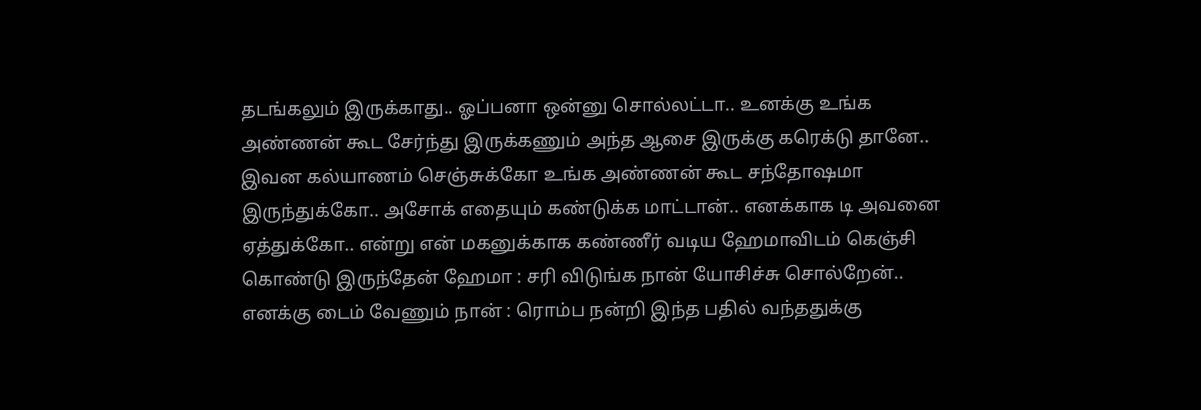தடங்கலும் இருக்காது.. ஓப்பனா ஒன்னு சொல்லட்டா.. உனக்கு உங்க அண்ணன் கூட சேர்ந்து இருக்கணும் அந்த ஆசை இருக்கு கரெக்டு தானே.. இவன கல்யாணம் செஞ்சுக்கோ உங்க அண்ணன் கூட சந்தோஷமா இருந்துக்கோ.. அசோக் எதையும் கண்டுக்க மாட்டான்.. எனக்காக டி அவனை ஏத்துக்கோ.. என்று என் மகனுக்காக கண்ணீர் வடிய ஹேமாவிடம் கெஞ்சி கொண்டு இருந்தேன் ஹேமா : சரி விடுங்க நான் யோசிச்சு சொல்றேன்.. எனக்கு டைம் வேணும் நான் : ரொம்ப நன்றி இந்த பதில் வந்ததுக்கு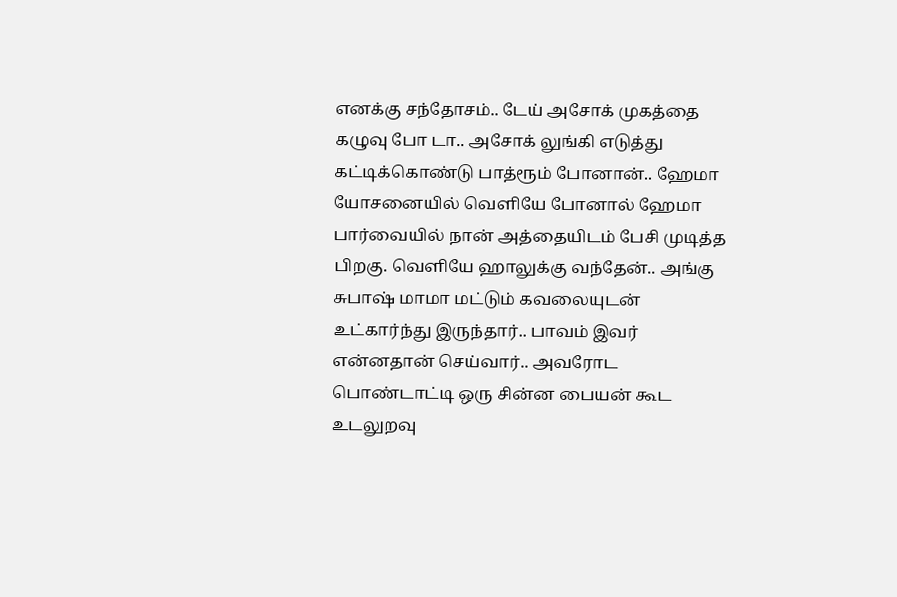எனக்கு சந்தோசம்.. டேய் அசோக் முகத்தை கழுவு போ டா.. அசோக் லுங்கி எடுத்து கட்டிக்கொண்டு பாத்ரூம் போனான்.. ஹேமா யோசனையில் வெளியே போனால் ஹேமா பார்வையில் நான் அத்தையிடம் பேசி முடித்த பிறகு. வெளியே ஹாலுக்கு வந்தேன்.. அங்கு சுபாஷ் மாமா மட்டும் கவலையுடன் உட்கார்ந்து இருந்தார்.. பாவம் இவர் என்னதான் செய்வார்.. அவரோட பொண்டாட்டி ஒரு சின்ன பையன் கூட உடலுறவு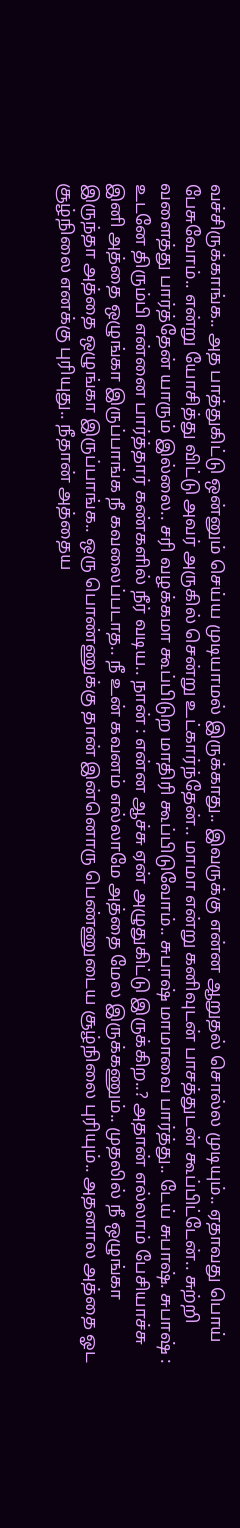வச்சிருக்காங்க.. அத பாத்துகிட்டு ஒன்னும் செய்ய முடியாமல் இருக்காது.. இவருக்கு என்ன ஆறுதல் சொல்ல முடியும்.. ஏதாவது பொய் பேசுவோம்.. என்று யோசித்து விட்டு அவர் அருகில் சென்று உட்கார்ந்தேன்.. மாமா என்று கனிவுடன் பாசத்துடன் கூப்பிட்டேன்.. சுற்றி வளைத்து பார்த்தேன் யாரும் இல்லை.. சரி வழக்கமா கூப்பிடுற மாதிரி கூப்பிடுவோம்.. சுபாஷ் மாமாவை பார்த்து.. டேய் சுபாஷ். சுபாஷ் : உடனே திரும்பி என்னை பார்த்தார் கண்களில் நீர் வடிய.. நான் : என்ன ஆச்சு ஏன் அழுதுகிட்டு இருக்கிற..? அதான் எல்லாம் பேசியாச்சு இனி அத்தை ஒழுங்கா இருப்பாங்க நீ கவலைப்படாத.. நீ உன் கவனம் எல்லாமே அத்தை மேல இருக்கணும்.. முதலில் நீ ஒழுங்கா இருந்தா அத்தை ஒழுங்கா இருப்பாங்க.. ஒரு பொண்ணுக்கு தான் இன்னொரு பெண்ணுடைய சூழ்நிலை புரியும்.. அதனால அத்தை ஓட சூழ்நிலை எனக்கு புரியுது.. நீதான் அத்தைய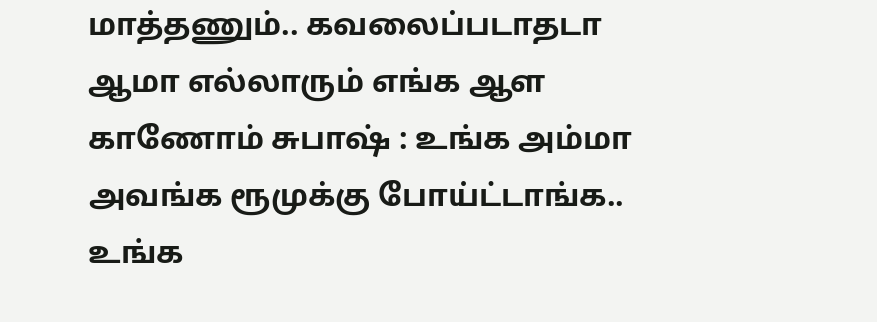மாத்தணும்.. கவலைப்படாதடா ஆமா எல்லாரும் எங்க ஆள காணோம் சுபாஷ் : உங்க அம்மா அவங்க ரூமுக்கு போய்ட்டாங்க.. உங்க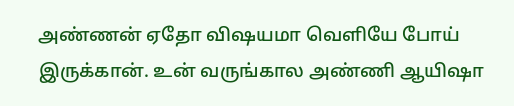அண்ணன் ஏதோ விஷயமா வெளியே போய் இருக்கான். உன் வருங்கால அண்ணி ஆயிஷா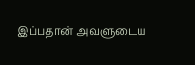இப்பதான் அவளுடைய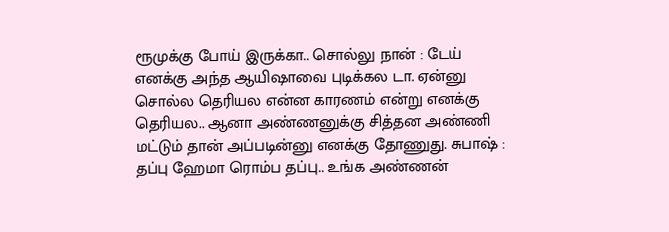ரூமுக்கு போய் இருக்கா.. சொல்லு நான் : டேய் எனக்கு அந்த ஆயிஷாவை புடிக்கல டா. ஏன்னு சொல்ல தெரியல என்ன காரணம் என்று எனக்கு தெரியல.. ஆனா அண்ணனுக்கு சித்தன அண்ணி மட்டும் தான் அப்படின்னு எனக்கு தோணுது. சுபாஷ் : தப்பு ஹேமா ரொம்ப தப்பு.. உங்க அண்ணன்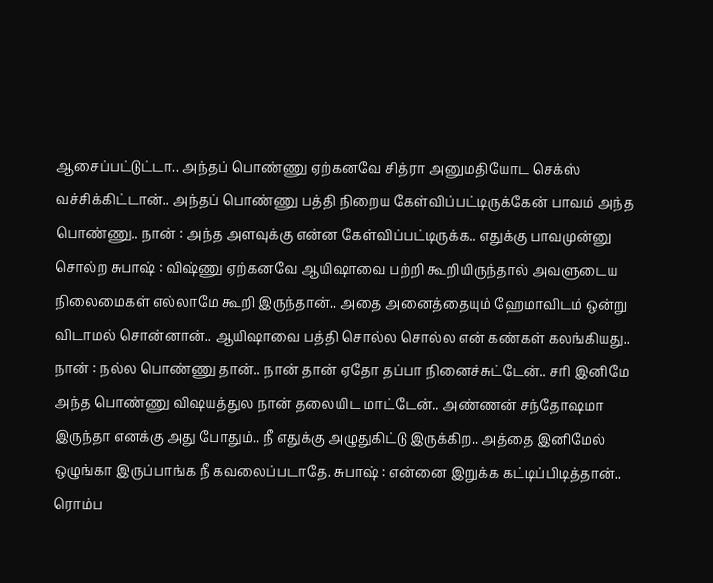ஆசைப்பட்டுட்டா.. அந்தப் பொண்ணு ஏற்கனவே சித்ரா அனுமதியோட செக்ஸ் வச்சிக்கிட்டான்.. அந்தப் பொண்ணு பத்தி நிறைய கேள்விப்பட்டிருக்கேன் பாவம் அந்த பொண்ணு.. நான் : அந்த அளவுக்கு என்ன கேள்விப்பட்டிருக்க.. எதுக்கு பாவமுன்னு சொல்ற சுபாஷ் : விஷ்ணு ஏற்கனவே ஆயிஷாவை பற்றி கூறியிருந்தால் அவளுடைய நிலைமைகள் எல்லாமே கூறி இருந்தான்.. அதை அனைத்தையும் ஹேமாவிடம் ஒன்று விடாமல் சொன்னான்.. ஆயிஷாவை பத்தி சொல்ல சொல்ல என் கண்கள் கலங்கியது.. நான் : நல்ல பொண்ணு தான்.. நான் தான் ஏதோ தப்பா நினைச்சுட்டேன்.. சரி இனிமே அந்த பொண்ணு விஷயத்துல நான் தலையிட மாட்டேன்.. அண்ணன் சந்தோஷமா இருந்தா எனக்கு அது போதும்.. நீ எதுக்கு அழுதுகிட்டு இருக்கிற.. அத்தை இனிமேல் ஒழுங்கா இருப்பாங்க நீ கவலைப்படாதே. சுபாஷ் : என்னை இறுக்க கட்டிப்பிடித்தான்.. ரொம்ப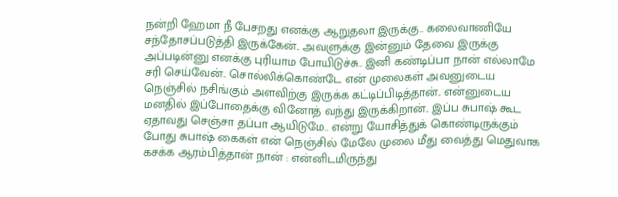நன்றி ஹேமா நீ பேசறது எனக்கு ஆறுதலா இருக்கு.. கலைவாணியே சந்தோசப்படுத்தி இருக்கேன்.. அவளுக்கு இன்னும் தேவை இருக்கு அப்படின்னு எனக்கு புரியாம போயிடுச்சு.. இனி கண்டிப்பா நான் எல்லாமே சரி செய்வேன்.. சொல்லிக்கொண்டே என் முலைகள் அவனுடைய நெஞ்சில் நசிங்கும் அளவிற்கு இருக்க கட்டிப்பிடித்தான்.. என்னுடைய மனதில் இப்போதைக்கு வினோத் வந்து இருக்கிறான்.. இப்ப சுபாஷ் கூட ஏதாவது செஞ்சா தப்பா ஆயிடுமே.. என்று யோசித்துக் கொண்டிருக்கும் போது சுபாஷ் கைகள் என் நெஞ்சில் மேலே முலை மீது வைத்து மெதுவாக கசக்க ஆரம்பித்தான் நான் : என்னிடமிருந்து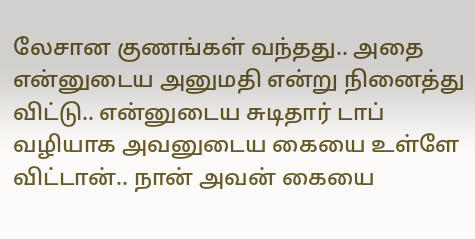லேசான குணங்கள் வந்தது.. அதை என்னுடைய அனுமதி என்று நினைத்து விட்டு.. என்னுடைய சுடிதார் டாப் வழியாக அவனுடைய கையை உள்ளே விட்டான்.. நான் அவன் கையை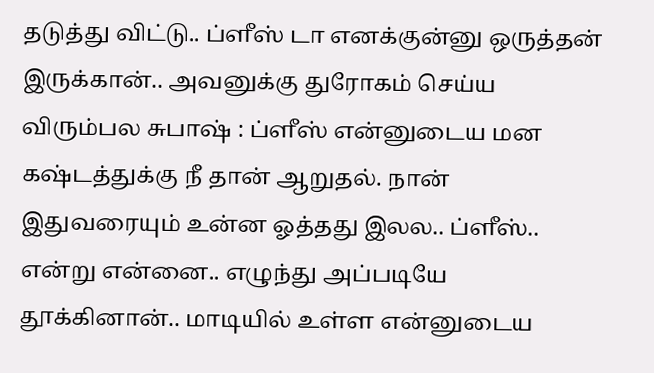தடுத்து விட்டு.. ப்ளீஸ் டா எனக்குன்னு ஒருத்தன் இருக்கான்.. அவனுக்கு துரோகம் செய்ய விரும்பல சுபாஷ் : ப்ளீஸ் என்னுடைய மன கஷ்டத்துக்கு நீ தான் ஆறுதல். நான் இதுவரையும் உன்ன ஓத்தது இலல.. ப்ளீஸ்.. என்று என்னை.. எழுந்து அப்படியே தூக்கினான்.. மாடியில் உள்ள என்னுடைய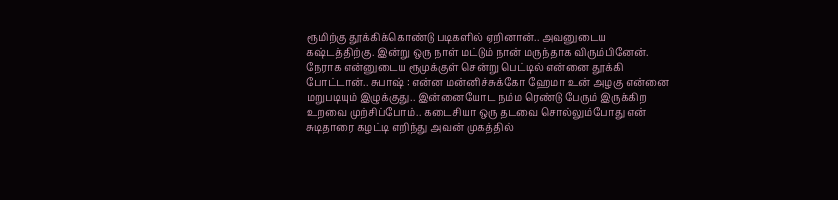ரூமிற்கு தூக்கிக்கொண்டு படிகளில் ஏறினான்.. அவனுடைய கஷ்டத்திற்கு. இன்று ஒரு நாள் மட்டும் நான் மருந்தாக விரும்பினேன். நேராக என்னுடைய ரூமுக்குள் சென்று பெட்டில் என்னை தூக்கி போட்டான்.. சுபாஷ் : என்ன மன்னிச்சுக்கோ ஹேமா உன் அழகு என்னை மறுபடியும் இழுக்குது.. இன்னையோட நம்ம ரெண்டு பேரும் இருக்கிற உறவை முற்சிப்போம்.. கடைசியா ஒரு தடவை சொல்லும்போது என் சுடிதாரை கழட்டி எறிந்து அவன் முகத்தில்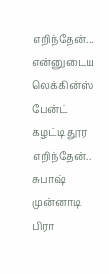எறிந்தேன்... என்னுடைய லெக்கின்ஸ் பேன்ட் கழட்டி தூர எறிந்தேன்.. சுபாஷ் முன்னாடி பிரா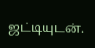ஜட்டியுடன்.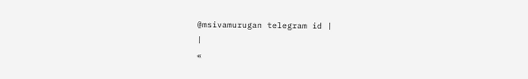@msivamurugan telegram id |
|
«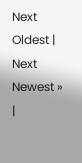Next Oldest | Next Newest »
|